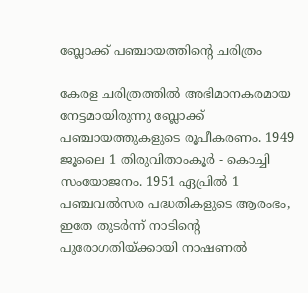ബ്ലോക്ക് പഞ്ചായത്തിൻ്റെ ചരിത്രം

കേരള ചരിത്രത്തില്‍ അഭിമാനകരമായ നേട്ടമായിരുന്നു ബ്ലോക്ക് പഞ്ചായത്തുകളുടെ രൂപീകരണം. 1949 ജൂലൈ 1 തിരുവിതാംകൂര്‍ - കൊച്ചി സംയോജനം. 1951 ഏപ്രില്‍ 1 പഞ്ചവല്‍സര പദ്ധതികളുടെ ആരംഭം, ഇതേ തുടര്‍ന്ന് നാടിന്‍റെ  പുരോഗതിയ്ക്കായി നാഷണല്‍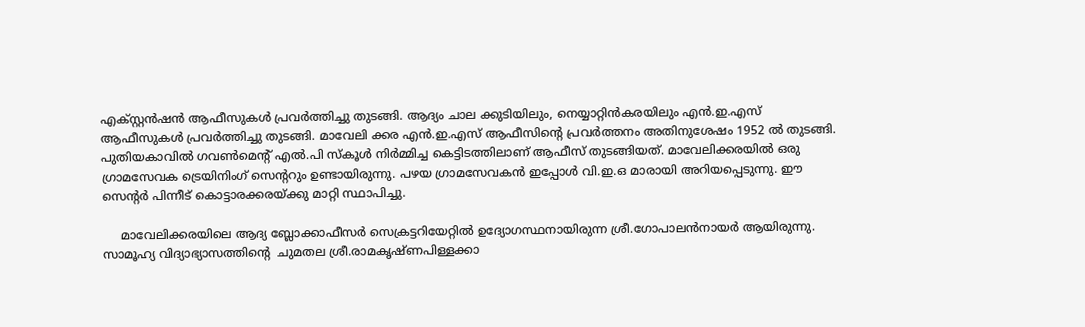എക്സ്റ്റന്‍ഷന്‍ ആഫീസുകള്‍ പ്രവര്‍ത്തിച്ചു തുടങ്ങി. ആദ്യം ചാല ക്കുടിയിലും, നെയ്യാറ്റിന്‍കരയിലും എന്‍.ഇ.എസ് ആഫീസുകള്‍ പ്രവര്‍ത്തിച്ചു തുടങ്ങി. മാവേലി ക്കര എന്‍.ഇ.എസ് ആഫീസിന്‍റെ പ്രവര്‍ത്തനം അതിനുശേഷം 1952 ല്‍ തുടങ്ങി. പുതിയകാവില്‍ ഗവണ്‍മെന്‍റ് എല്‍.പി സ്കൂള്‍ നിര്‍മ്മിച്ച കെട്ടിടത്തിലാണ് ആഫീസ് തുടങ്ങിയത്. മാവേലിക്കരയില്‍ ഒരു ഗ്രാമസേവക ട്രെയിനിംഗ് സെന്‍ററും ഉണ്ടായിരുന്നു. പഴയ ഗ്രാമസേവകന്‍ ഇപ്പോള്‍ വി.ഇ.ഒ മാരായി അറിയപ്പെടുന്നു. ഈ സെന്‍റര്‍ പിന്നീട് കൊട്ടാരക്കരയ്ക്കു മാറ്റി സ്ഥാപിച്ചു.

     മാവേലിക്കരയിലെ ആദ്യ ബ്ലോക്കാഫീസര്‍ സെക്രട്ടറിയേറ്റില്‍ ഉദ്യോഗസ്ഥനായിരുന്ന ശ്രീ.ഗോപാലന്‍നായര്‍ ആയിരുന്നു. സാമൂഹ്യ വിദ്യാഭ്യാസത്തിന്‍റെ  ചുമതല ശ്രീ.രാമകൃഷ്ണപിള്ളക്കാ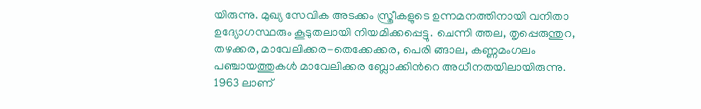യിരുന്നു. മുഖ്യ സേവിക അടക്കം സ്ത്രീകളുടെ ഉന്നമനത്തിനായി വനിതാ ഉദ്യോഗസ്ഥരും കൂടുതലായി നിയമിക്കപ്പെട്ടു. ചെന്നി ത്തല, തൃപ്പെരുന്തുറ, തഴക്കര, മാവേലിക്കര-തെക്കേക്കര, പെരി ങ്ങാല, കണ്ണമംഗലം പഞ്ചായത്തുകള്‍ മാവേലിക്കര ബ്ലോക്കിന്‍റെ അധീനതയിലായിരുന്നു. 1963 ലാണ്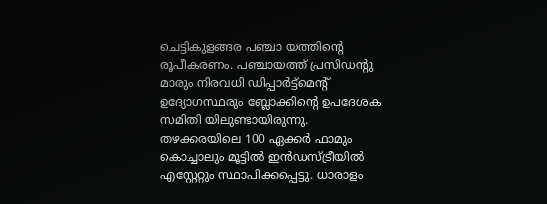ചെട്ടികുളങ്ങര പഞ്ചാ യത്തിന്‍റെ രൂപീകരണം. പഞ്ചായത്ത് പ്രസിഡന്‍റു മാരും നിരവധി ഡിപ്പാര്‍ട്ട്മെന്‍റ് ഉദ്യോഗസ്ഥരും ബ്ലോക്കിന്‍റെ ഉപദേശക സമിതി യിലുണ്ടായിരുന്നു. തഴക്കരയിലെ 100 ഏക്കര്‍ ഫാമും കൊച്ചാലും മൂട്ടില്‍ ഇന്‍ഡസ്ട്രീയില്‍ എസ്റ്റേറ്റും സ്ഥാപിക്കപ്പെട്ടു. ധാരാളം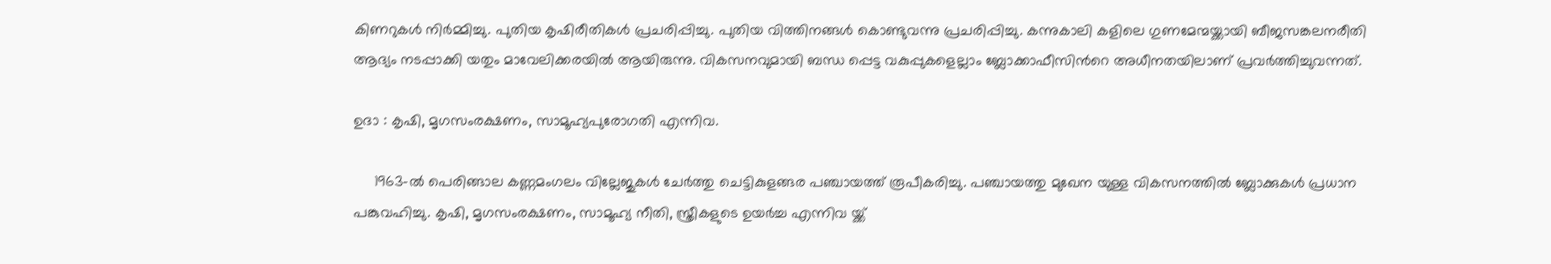കിണറുകള്‍ നിര്‍മ്മിച്ചു. പുതിയ കൃഷിരീതികള്‍ പ്രചരിപ്പിച്ചു. പുതിയ വിത്തിനങ്ങള്‍ കൊണ്ടുവന്നു പ്രചരിപ്പിച്ചു. കന്നുകാലി കളിലെ ഗുണമേന്മയ്ക്കായി ബീജസങ്കലനരീതി ആദ്യം നടപ്പാക്കി യതും മാവേലിക്കരയില്‍ ആയിരുന്നു. വികസനവുമായി ബന്ധ പ്പെട്ട വകുപ്പുകളെല്ലാം ബ്ലോക്കാഫീസിന്‍റെ അധീനതയിലാണ് പ്രവര്‍ത്തിച്ചുവന്നത്.

ഉദാ : കൃഷി, മൃഗസംരക്ഷണം, സാമൂഹ്യപുരോഗതി എന്നിവ.

     1963-ല്‍ പെരിങ്ങാല കണ്ണമംഗലം വില്ലേജുകള്‍ ചേര്‍ത്തു ചെട്ടികുളങ്ങര പഞ്ചായത്ത് രൂപീകരിച്ചു. പഞ്ചായത്തു മുഖേന യുള്ള വികസനത്തില്‍ ബ്ലോക്കുകള്‍ പ്രധാന പങ്കുവഹിച്ചു. കൃഷി, മൃഗസംരക്ഷണം, സാമൂഹ്യ നീതി, സ്ത്രീകളുടെ ഉയര്‍ച്ച എന്നിവ യ്ക്ക്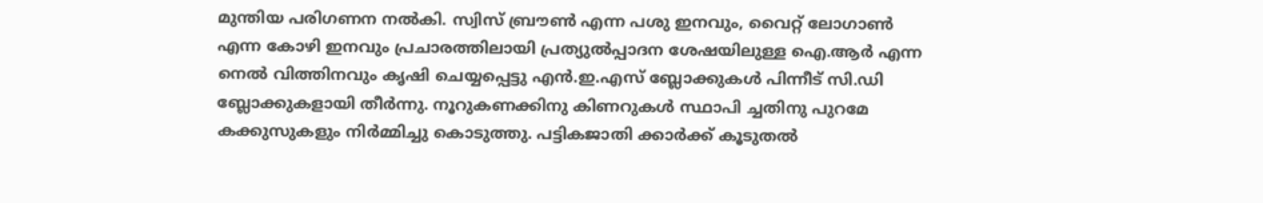മുന്തിയ പരിഗണന നല്‍കി. സ്വിസ് ബ്രൗണ്‍ എന്ന പശു ഇനവും, വൈറ്റ് ലോഗാണ്‍ എന്ന കോഴി ഇനവും പ്രചാരത്തിലായി പ്രത്യുല്‍പ്പാദന ശേഷയിലുള്ള ഐ.ആര്‍ എന്ന നെല്‍ വിത്തിനവും കൃഷി ചെയ്യപ്പെട്ടു എന്‍.ഇ.എസ് ബ്ലോക്കുകള്‍ പിന്നീട് സി.ഡി ബ്ലോക്കുകളായി തീര്‍ന്നു. നൂറുകണക്കിനു കിണറുകള്‍ സ്ഥാപി ച്ചതിനു പുറമേ കക്കുസുകളും നിര്‍മ്മിച്ചു കൊടുത്തു. പട്ടികജാതി ക്കാര്‍ക്ക് കൂടുതല്‍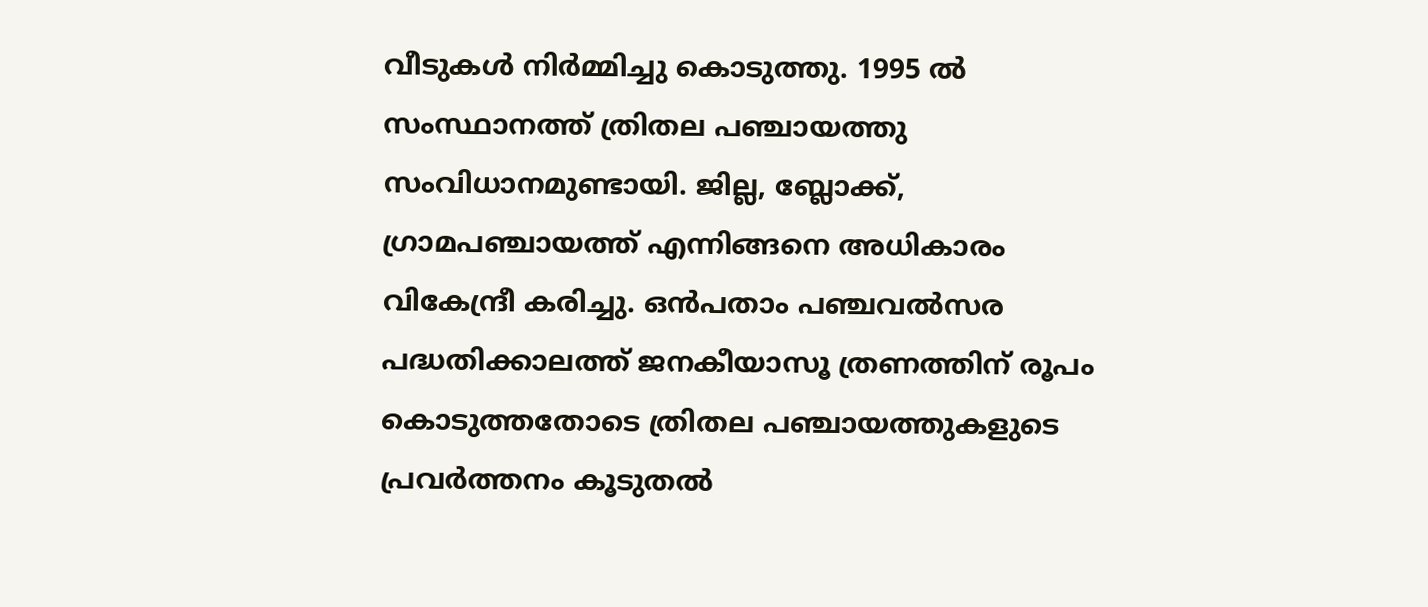വീടുകള്‍ നിര്‍മ്മിച്ചു കൊടുത്തു. 1995 ല്‍ സംസ്ഥാനത്ത് ത്രിതല പഞ്ചായത്തു സംവിധാനമുണ്ടായി. ജില്ല, ബ്ലോക്ക്, ഗ്രാമപഞ്ചായത്ത് എന്നിങ്ങനെ അധികാരം വികേന്ദ്രീ കരിച്ചു. ഒന്‍പതാം പഞ്ചവല്‍സര പദ്ധതിക്കാലത്ത് ജനകീയാസൂ ത്രണത്തിന് രൂപം കൊടുത്തതോടെ ത്രിതല പഞ്ചായത്തുകളുടെ പ്രവര്‍ത്തനം കൂടുതല്‍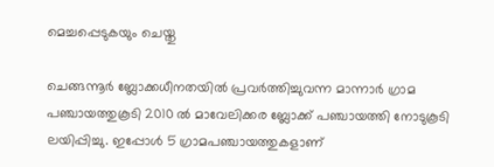മെച്ചപ്പെടുകയും ചെയ്തു

ചെങ്ങന്നൂര്‍ ബ്ലോക്കധീനതയില്‍ പ്രവര്‍ത്തിച്ചുവന്ന മാന്നാര്‍ ഗ്രാമ പഞ്ചായത്തുകൂടി 2010 ല്‍ മാവേലിക്കര ബ്ലോക്ക് പഞ്ചായത്തി നോടുകൂടി ലയിപ്പിച്ചു. ഇപ്പോള്‍ 5 ഗ്രാമപഞ്ചായത്തുകളാണ്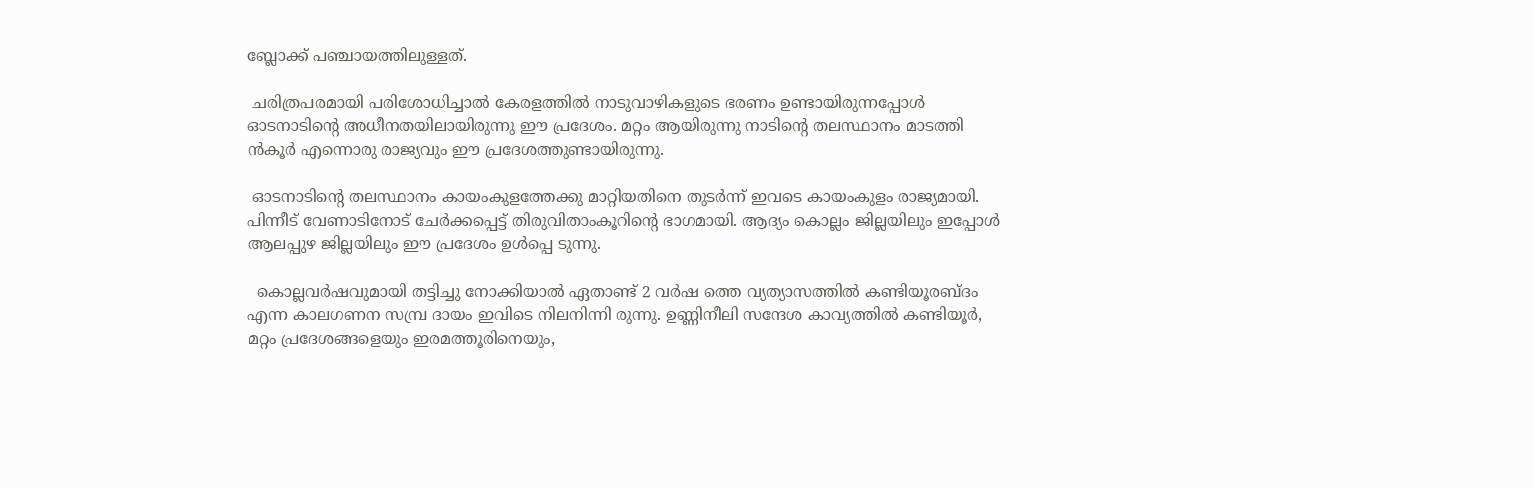ബ്ലോക്ക് പഞ്ചായത്തിലുള്ളത്.

 ചരിത്രപരമായി പരിശോധിച്ചാല്‍ കേരളത്തില്‍ നാടുവാഴികളുടെ ഭരണം ഉണ്ടായിരുന്നപ്പോള്‍ ഓടനാടിന്‍റെ അധീനതയിലായിരുന്നു ഈ പ്രദേശം. മറ്റം ആയിരുന്നു നാടിന്‍റെ തലസ്ഥാനം മാടത്തി ന്‍കൂര്‍ എന്നൊരു രാജ്യവും ഈ പ്രദേശത്തുണ്ടായിരുന്നു.

 ഓടനാടിന്‍റെ തലസ്ഥാനം കായംകുളത്തേക്കു മാറ്റിയതിനെ തുടര്‍ന്ന് ഇവടെ കായംകുളം രാജ്യമായി.  പിന്നീട് വേണാടിനോട് ചേര്‍ക്കപ്പെട്ട് തിരുവിതാംകൂറിന്‍റെ ഭാഗമായി. ആദ്യം കൊല്ലം ജില്ലയിലും ഇപ്പോള്‍ ആലപ്പുഴ ജില്ലയിലും ഈ പ്രദേശം ഉള്‍പ്പെ ടുന്നു.

  കൊല്ലവര്‍ഷവുമായി തട്ടിച്ചു നോക്കിയാല്‍ ഏതാണ്ട് 2 വര്‍ഷ ത്തെ വ്യത്യാസത്തില്‍ കണ്ടിയൂരബ്ദം എന്ന കാലഗണന സമ്പ്ര ദായം ഇവിടെ നിലനിന്നി രുന്നു. ഉണ്ണിനീലി സന്ദേശ കാവ്യത്തില്‍ കണ്ടിയൂര്‍, മറ്റം പ്രദേശങ്ങളെയും ഇരമത്തൂരിനെയും,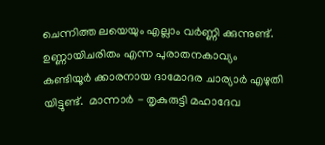ചെന്നിത്ത ലയെയും എല്ലാം വര്‍ണ്ണി ക്കുന്നുണ്ട്. ഉണ്ണായിചരിതം എന്ന പുരാതനകാവ്യം കണ്ടിയൂര്‍ ക്കാരനായ ദാമോദര ചാര്യാര്‍ എഴുതി യിട്ടുണ്ട്.  മാന്നാര്‍ - തൃകുരുട്ടി മഹാദേവ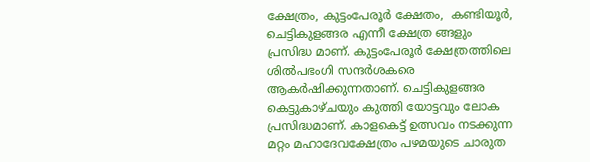ക്ഷേത്രം, കുട്ടംപേരൂര്‍ ക്ഷേതം,  കണ്ടിയൂര്‍, ചെട്ടികുളങ്ങര എന്നീ ക്ഷേത്ര ങ്ങളും പ്രസിദ്ധ മാണ്. കുട്ടംപേരൂര്‍ ക്ഷേത്രത്തിലെ ശില്‍പഭംഗി സന്ദര്‍ശകരെ ആകര്‍ഷിക്കുന്നതാണ്. ചെട്ടികുളങ്ങര കെട്ടുകാഴ്ചയും കുത്തി യോട്ടവും ലോക പ്രസിദ്ധമാണ്. കാളകെട്ട് ഉത്സവം നടക്കുന്ന മറ്റം മഹാദേവക്ഷേത്രം പഴമയുടെ ചാരുത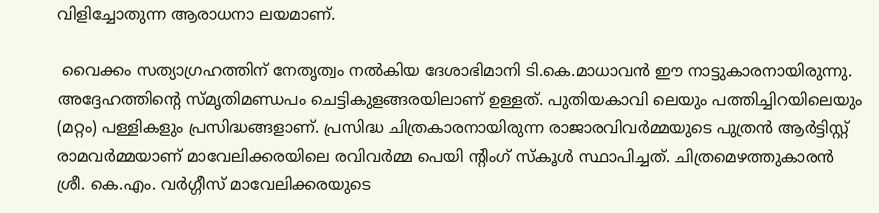വിളിച്ചോതുന്ന ആരാധനാ ലയമാണ്.

 വൈക്കം സത്യാഗ്രഹത്തിന് നേതൃത്വം നല്‍കിയ ദേശാഭിമാനി ടി.കെ.മാധാവന്‍ ഈ നാട്ടുകാരനായിരുന്നു. അദ്ദേഹത്തിന്‍റെ സ്മൃതിമണ്ഡപം ചെട്ടികുളങ്ങരയിലാണ് ഉള്ളത്. പുതിയകാവി ലെയും പത്തിച്ചിറയിലെയും (മറ്റം) പള്ളികളും പ്രസിദ്ധങ്ങളാണ്. പ്രസിദ്ധ ചിത്രകാരനായിരുന്ന രാജാരവിവര്‍മ്മയുടെ പുത്രന്‍ ആര്‍ട്ടിസ്റ്റ്  രാമവര്‍മ്മയാണ് മാവേലിക്കരയിലെ രവിവര്‍മ്മ പെയി ന്‍റിംഗ് സ്കൂള്‍ സ്ഥാപിച്ചത്. ചിത്രമെഴത്തുകാരന്‍ ശ്രീ. കെ.എം. വര്‍ഗ്ഗീസ് മാവേലിക്കരയുടെ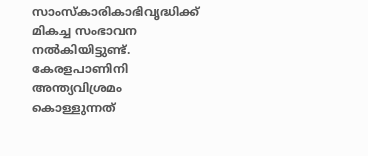സാംസ്കാരികാഭിവൃദ്ധിക്ക് മികച്ച സംഭാവന നല്‍കിയിട്ടുണ്ട്. കേരളപാണിനി അന്ത്യവിശ്രമം കൊള്ളുന്നത്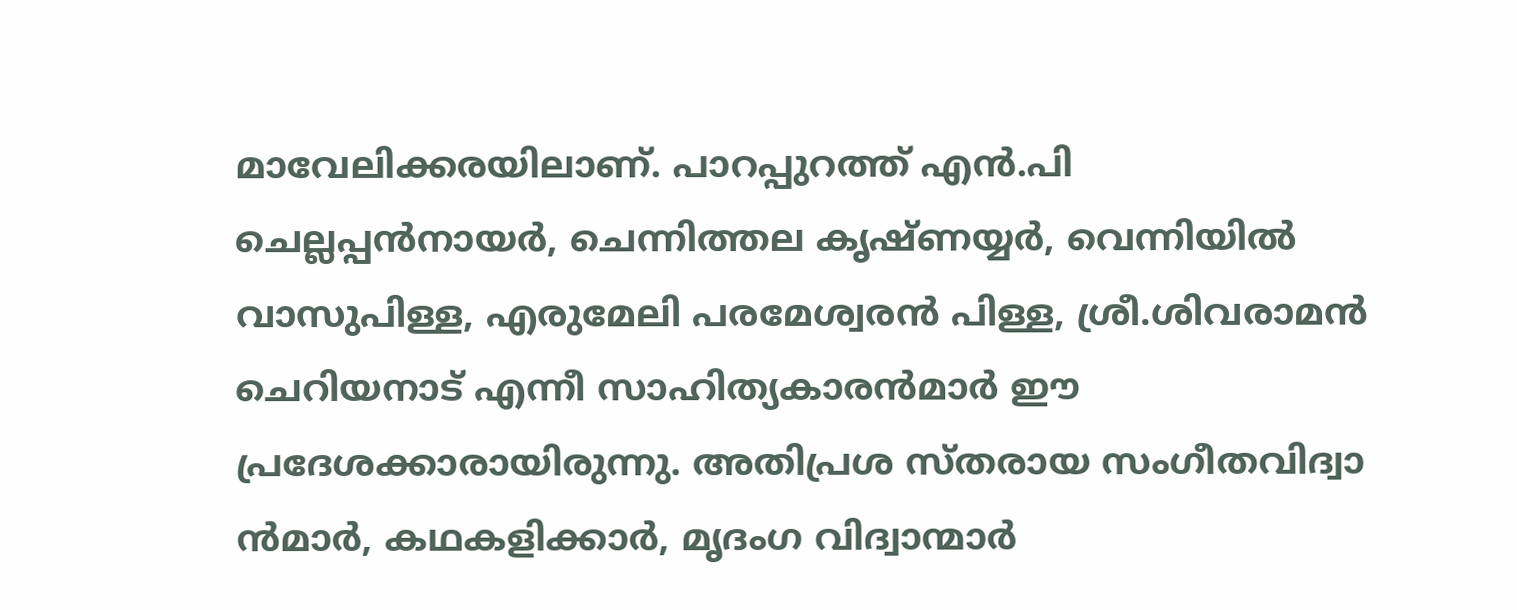മാവേലിക്കരയിലാണ്. പാറപ്പുറത്ത് എന്‍.പി ചെല്ലപ്പന്‍നായര്‍, ചെന്നിത്തല കൃഷ്ണയ്യര്‍, വെന്നിയില്‍ വാസുപിള്ള, എരുമേലി പരമേശ്വരന്‍ പിള്ള, ശ്രീ.ശിവരാമന്‍ ചെറിയനാട് എന്നീ സാഹിത്യകാരന്‍മാര്‍ ഈ പ്രദേശക്കാരായിരുന്നു. അതിപ്രശ സ്തരായ സംഗീതവിദ്വാ ന്‍മാര്‍, കഥകളിക്കാര്‍, മൃദംഗ വിദ്വാന്മാര്‍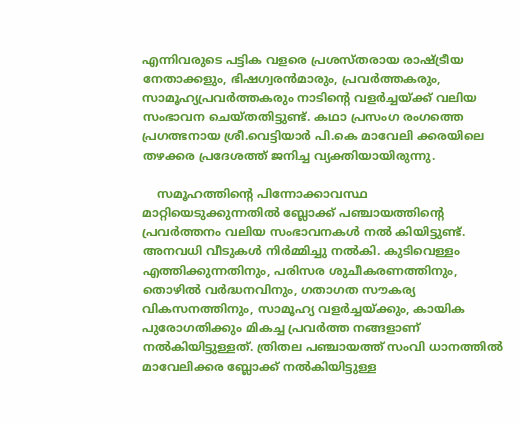എന്നിവരുടെ പട്ടിക വളരെ പ്രശസ്തരായ രാഷ്ട്രീയ നേതാക്കളും, ഭിഷഗ്വരന്‍മാരും, പ്രവര്‍ത്തകരും, സാമൂഹ്യപ്രവര്‍ത്തകരും നാടിന്‍റെ വളര്‍ച്ചയ്ക്ക് വലിയ സംഭാവന ചെയ്തതിട്ടുണ്ട്. കഥാ പ്രസംഗ രംഗത്തെ പ്രഗത്ഭനായ ശ്രീ.വെട്ടിയാര്‍ പി.കെ മാവേലി ക്കരയിലെ തഴക്കര പ്രദേശത്ത് ജനിച്ച വ്യക്തിയായിരുന്നു.

    സമൂഹത്തിന്‍റെ പിന്നോക്കാവസ്ഥ മാറ്റിയെടുക്കുന്നതില്‍ ബ്ലോക്ക് പഞ്ചായത്തിന്‍റെ പ്രവര്‍ത്തനം വലിയ സംഭാവനകള്‍ നല്‍ കിയിട്ടുണ്ട്. അനവധി വീടുകള്‍ നിര്‍മ്മിച്ചു നല്‍കി. കുടിവെള്ളം എത്തിക്കുന്നതിനും, പരിസര ശുചീകരണത്തിനും, തൊഴില്‍ വര്‍ദ്ധനവിനും, ഗതാഗത സൗകര്യ വികസനത്തിനും, സാമൂഹ്യ വളര്‍ച്ചയ്ക്കും, കായിക പുരോഗതിക്കും മികച്ച പ്രവര്‍ത്ത നങ്ങളാണ് നല്‍കിയിട്ടുള്ളത്. ത്രിതല പഞ്ചായത്ത് സംവി ധാനത്തില്‍ മാവേലിക്കര ബ്ലോക്ക് നല്‍കിയിട്ടുള്ള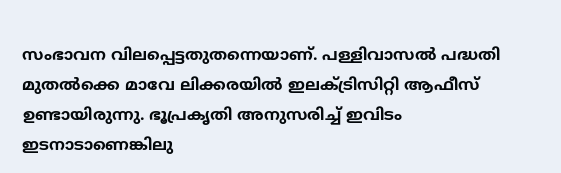സംഭാവന വിലപ്പെട്ടതുതന്നെയാണ്. പള്ളിവാസല്‍ പദ്ധതി മുതല്‍ക്കെ മാവേ ലിക്കരയില്‍ ഇലക്ട്രിസിറ്റി ആഫീസ് ഉണ്ടായിരുന്നു. ഭൂപ്രകൃതി അനുസരിച്ച് ഇവിടം ഇടനാടാണെങ്കിലു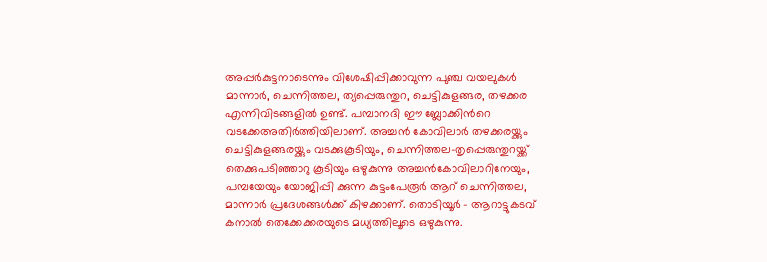അപ്പര്‍കുട്ടനാടെന്നും വിശേഷിപ്പിക്കാവുന്ന പുഞ്ച വയലുകള്‍ മാന്നാര്‍, ചെന്നിത്തല, ത്യപ്പെരുന്തുറ, ചെട്ടികുളങ്ങര, തഴക്കര എന്നിവിടങ്ങളില്‍ ഉണ്ട്. പമ്പാനദി ഈ ബ്ലോക്കിന്‍റെ വടക്കേഅതിര്‍ത്തിയിലാണ്. അച്ചന്‍ കോവിലാര്‍ തഴക്കരയ്ക്കും ചെട്ടികുളങ്ങരയ്ക്കും വടക്കുകൂടിയും, ചെന്നിത്തല-തൃപ്പെരുന്തുറയ്ക്ക് തെക്കുപടിഞ്ഞാറു കൂടിയും ഒഴുകുന്നു അച്ചന്‍കോവിലാറിനേയും, പമ്പയേയും യോജിപ്പി ക്കുന്ന കുട്ടംപേരൂര്‍ ആറ് ചെന്നിത്തല, മാന്നാര്‍ പ്രദേശങ്ങള്‍ക്ക് കിഴക്കാണ്. തൊടിയൂര്‍ - ആറാട്ടുകടവ് കനാല്‍ തെക്കേക്കരയുടെ മധ്യത്തിലൂടെ ഒഴുകുന്നു.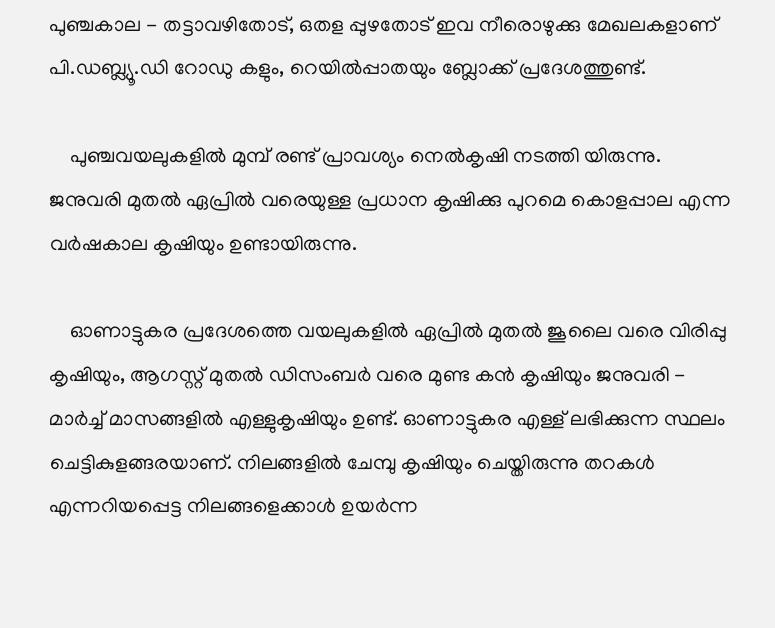പുഞ്ചകാല - തട്ടാവഴിതോട്, ഒതള പ്പുഴതോട് ഇവ നീരൊഴുക്കു മേഖലകളാണ് പി.ഡബ്ല്യൂ.ഡി റോഡു കളും, റെയില്‍പ്പാതയും ബ്ലോക്ക് പ്രദേശത്തുണ്ട്.

    പുഞ്ചവയലുകളില്‍ മുമ്പ് രണ്ട് പ്രാവശ്യം നെല്‍കൃഷി നടത്തി യിരുന്നു. ജനുവരി മുതല്‍ ഏപ്രില്‍ വരെയുള്ള പ്രധാന കൃഷിക്കു പുറമെ കൊളപ്പാല എന്ന വര്‍ഷകാല കൃഷിയും ഉണ്ടായിരുന്നു.

    ഓണാട്ടുകര പ്രദേശത്തെ വയലുകളില്‍ ഏപ്രില്‍ മുതല്‍ ജൂലൈ വരെ വിരിപ്പു കൃഷിയും, ആഗസ്റ്റ് മുതല്‍ ഡിസംബര്‍ വരെ മുണ്ട കന്‍ കൃഷിയും ജനുവരി - മാര്‍ച്ച് മാസങ്ങളില്‍ എള്ളുകൃഷിയും ഉണ്ട്. ഓണാട്ടുകര എള്ള് ലഭിക്കുന്ന സ്ഥലം ചെട്ടികുളങ്ങരയാണ്. നിലങ്ങളില്‍ ചേമ്പു കൃഷിയും ചെയ്തിരുന്നു തറകള്‍ എന്നറിയപ്പെട്ട നിലങ്ങളെക്കാള്‍ ഉയര്‍ന്ന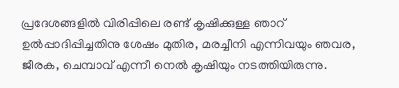പ്രദേശങ്ങളില്‍ വിരിപ്പിലെ രണ്ട് കൃഷിക്കുള്ള ഞാറ് ഉല്‍പ്പാദിപ്പിച്ചതിനു ശേഷം മുതിര, മരച്ചീനി എന്നിവയും ഞവര, ജീരക, ചെമ്പാവ് എന്നീ നെല്‍ കൃഷിയും നടത്തിയിരുന്നു.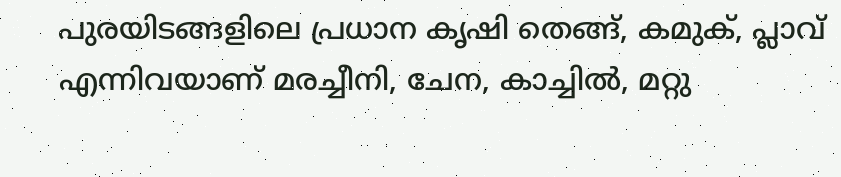പുരയിടങ്ങളിലെ പ്രധാന കൃഷി തെങ്ങ്, കമുക്, പ്ലാവ് എന്നിവയാണ് മരച്ചീനി, ചേന, കാച്ചില്‍, മറ്റു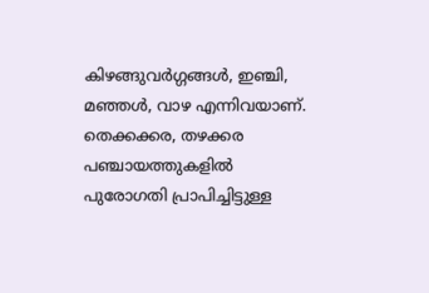കിഴങ്ങുവര്‍ഗ്ഗങ്ങള്‍, ഇഞ്ചി, മഞ്ഞള്‍, വാഴ എന്നിവയാണ്. തെക്കക്കര, തഴക്കര പഞ്ചായത്തുകളില്‍ പുരോഗതി പ്രാപിച്ചിട്ടുള്ള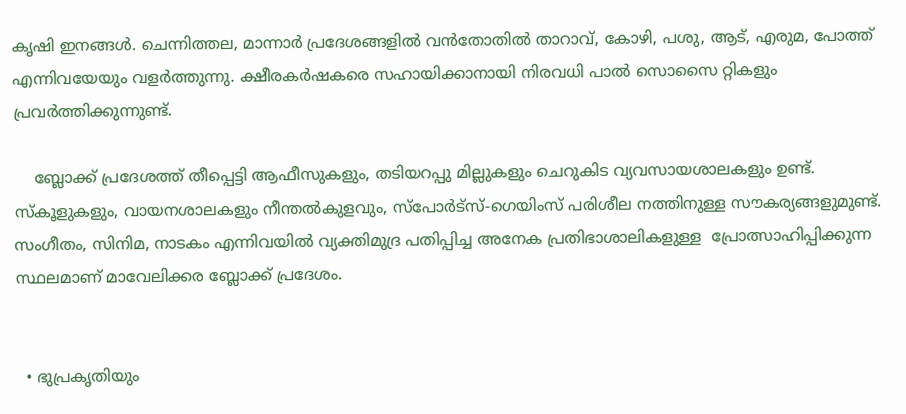കൃഷി ഇനങ്ങള്‍. ചെന്നിത്തല, മാന്നാര്‍ പ്രദേശങ്ങളില്‍ വന്‍തോതില്‍ താറാവ്, കോഴി, പശു, ആട്, എരുമ, പോത്ത് എന്നിവയേയും വളര്‍ത്തുന്നു. ക്ഷീരകര്‍ഷകരെ സഹായിക്കാനായി നിരവധി പാല്‍ സൊസൈ റ്റികളും പ്രവര്‍ത്തിക്കുന്നുണ്ട്.

    ബ്ലോക്ക് പ്രദേശത്ത് തീപ്പെട്ടി ആഫീസുകളും, തടിയറപ്പു മില്ലുകളും ചെറുകിട വ്യവസായശാലകളും ഉണ്ട്. സ്കൂളുകളും, വായനശാലകളും നീന്തല്‍കുളവും, സ്പോര്‍ട്സ്-ഗെയിംസ് പരിശീല നത്തിനുള്ള സൗകര്യങ്ങളുമുണ്ട്. സംഗീതം, സിനിമ, നാടകം എന്നിവയില്‍ വ്യക്തിമുദ്ര പതിപ്പിച്ച അനേക പ്രതിഭാശാലികളുള്ള  പ്രോത്സാഹിപ്പിക്കുന്ന സ്ഥലമാണ് മാവേലിക്കര ബ്ലോക്ക് പ്രദേശം.


  • ഭുപ്രകൃതിയും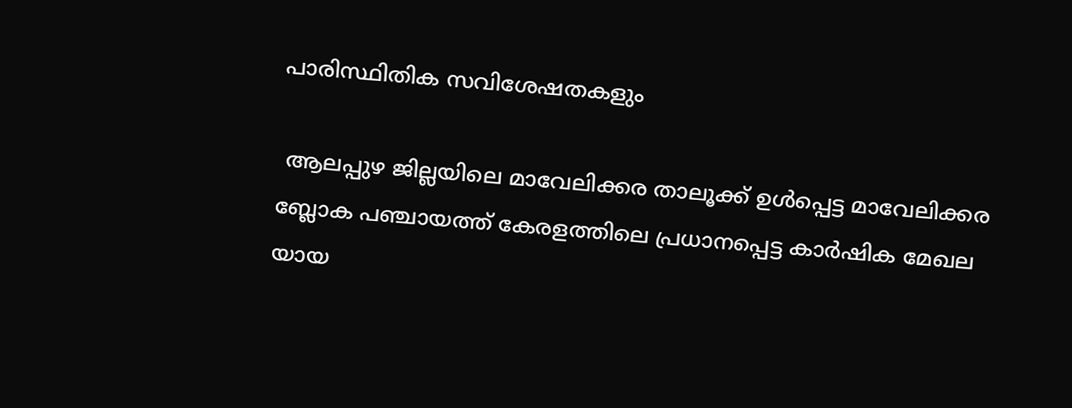പാരിസ്ഥിതിക സവിശേഷതകളും

 ആലപ്പുഴ ജില്ലയിലെ മാവേലിക്കര താലൂക്ക് ഉള്‍പ്പെട്ട മാവേലിക്കര ബ്ലോക പഞ്ചായത്ത് കേരളത്തിലെ പ്രധാനപ്പെട്ട കാര്‍ഷിക മേഖല യായ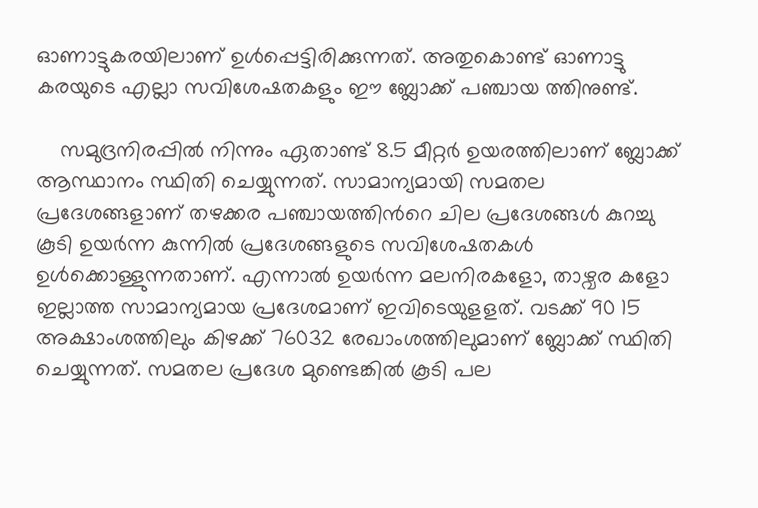ഓണാട്ടുകരയിലാണ് ഉള്‍പ്പെട്ടിരിക്കുന്നത്. അതുകൊണ്ട് ഓണാട്ടു കരയുടെ എല്ലാ സവിശേഷതകളും ഈ ബ്ലോക്ക് പഞ്ചായ ത്തിനുണ്ട്.

    സമുദ്രനിരപ്പില്‍ നിന്നും ഏതാണ്ട് 8.5 മീറ്റര്‍ ഉയരത്തിലാണ് ബ്ലോക്ക് ആസ്ഥാനം സ്ഥിതി ചെയ്യുന്നത്. സാമാന്യമായി സമതല പ്രദേശങ്ങളാണ് തഴക്കര പഞ്ചായത്തിന്‍റെ ചില പ്രദേശങ്ങള്‍ കുറച്ചു കൂടി ഉയര്‍ന്ന കുന്നില്‍ പ്രദേശങ്ങളുടെ സവിശേഷതകള്‍ ഉള്‍ക്കൊള്ളുന്നതാണ്. എന്നാല്‍ ഉയര്‍ന്ന മലനിരകളോ, താഴ്വര കളോ ഇല്ലാത്ത സാമാന്യമായ പ്രദേശമാണ് ഇവിടെയുളളത്. വടക്ക് 90 15 അക്ഷാംശത്തിലും കിഴക്ക് 76032 രേഖാംശത്തിലുമാണ് ബ്ലോക്ക് സ്ഥിതി ചെയ്യുന്നത്. സമതല പ്രദേശ മുണ്ടെങ്കില്‍ കൂടി പല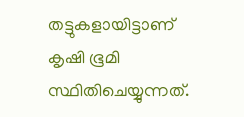തട്ടുകളായിട്ടാണ് കൃഷി ഭൂമി സ്ഥിതിചെയ്യുന്നത്.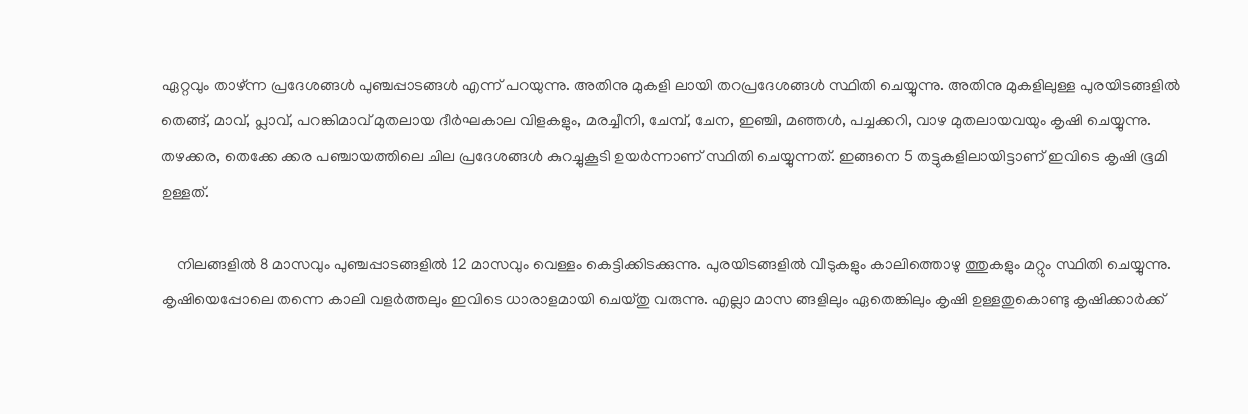ഏറ്റവും താഴ്ന്ന പ്രദേശങ്ങള്‍ പുഞ്ചപ്പാടങ്ങള്‍ എന്ന് പറയുന്നു. അതിനു മുകളി ലായി തറപ്രദേശങ്ങള്‍ സ്ഥിതി ചെയ്യുന്നു. അതിനു മുകളിലുള്ള പുരയിടങ്ങളില്‍ തെങ്ങ്, മാവ്, പ്ലാവ്, പറങ്കിമാവ് മുതലായ ദീര്‍ഘകാല വിളകളും, മരച്ചീനി, ചേമ്പ്, ചേന, ഇഞ്ചി, മഞ്ഞള്‍, പച്ചക്കറി, വാഴ മുതലായവയും കൃഷി ചെയ്യുന്നു. തഴക്കര, തെക്കേ ക്കര പഞ്ചായത്തിലെ ചില പ്രദേശങ്ങള്‍ കുറച്ചുകൂടി ഉയര്‍ന്നാണ് സ്ഥിതി ചെയ്യുന്നത്. ഇങ്ങനെ 5 തട്ടുകളിലായിട്ടാണ് ഇവിടെ കൃഷി ഭൂമി ഉള്ളത്.

    നിലങ്ങളില്‍ 8 മാസവും പുഞ്ചപ്പാടങ്ങളില്‍ 12 മാസവും വെള്ളം കെട്ടിക്കിടക്കുന്നു. പുരയിടങ്ങളില്‍ വീടുകളും കാലിത്തൊഴു ത്തുകളും മറ്റും സ്ഥിതി ചെയ്യുന്നു. കൃഷിയെപ്പോലെ തന്നെ കാലി വളര്‍ത്തലും ഇവിടെ ധാരാളമായി ചെയ്തു വരുന്നു. എല്ലാ മാസ ങ്ങളിലും ഏതെങ്കിലും കൃഷി ഉള്ളതുകൊണ്ടു കൃഷിക്കാര്‍ക്ക്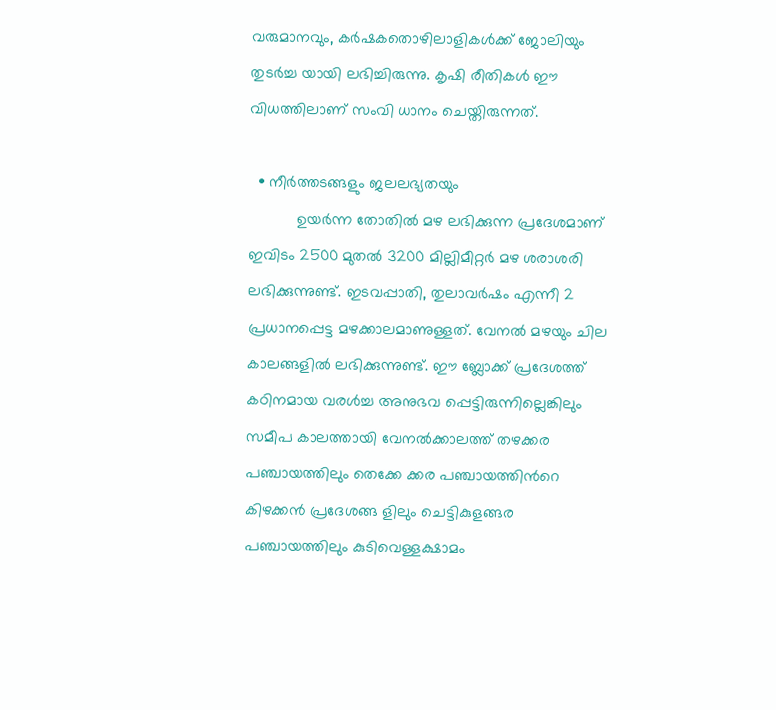വരുമാനവും, കര്‍ഷകതൊഴിലാളികള്‍ക്ക് ജോലിയും തുടര്‍ച്ച യായി ലഭിച്ചിരുന്നു. കൃഷി രീതികള്‍ ഈ വിധത്തിലാണ് സംവി ധാനം ചെയ്തിരുന്നത്.

  • നീര്‍ത്തടങ്ങളും ജലലഭ്യതയും
           ഉയര്‍ന്ന തോതില്‍ മഴ ലഭിക്കുന്ന പ്രദേശമാണ് ഇവിടം 2500 മുതല്‍ 3200 മില്ലിമീറ്റര്‍ മഴ ശരാശരി ലഭിക്കുന്നുണ്ട്. ഇടവപ്പാതി, തുലാവര്‍ഷം എന്നീ 2 പ്രധാനപ്പെട്ട മഴക്കാലമാണുള്ളത്. വേനല്‍ മഴയും ചില കാലങ്ങളില്‍ ലഭിക്കുന്നുണ്ട്. ഈ ബ്ലോക്ക് പ്രദേശത്ത് കഠിനമായ വരള്‍ച്ച അനുഭവ പ്പെട്ടിരുന്നില്ലെങ്കിലും സമീപ കാലത്തായി വേനല്‍ക്കാലത്ത് തഴക്കര പഞ്ചായത്തിലും തെക്കേ ക്കര പഞ്ചായത്തിന്‍റെ കിഴക്കന്‍ പ്രദേശങ്ങ ളിലും ചെട്ടികുളങ്ങര പഞ്ചായത്തിലും കുടിവെള്ളക്ഷാമം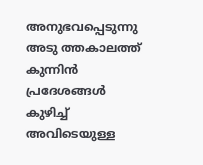അനുഭവപ്പെടുന്നു അടു ത്തകാലത്ത് കുന്നിന്‍ പ്രദേശങ്ങള്‍ കുഴിച്ച് അവിടെയുള്ള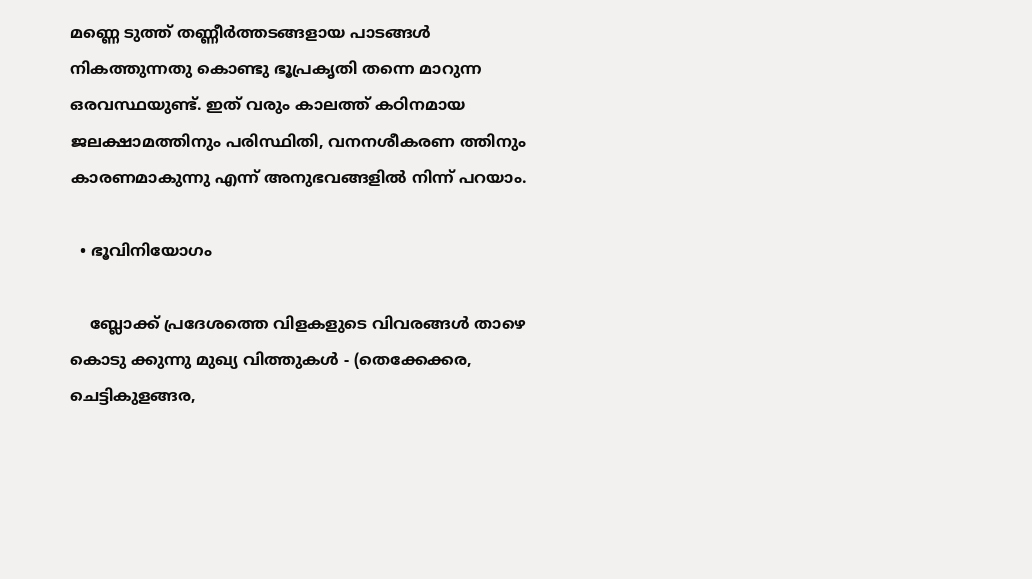മണ്ണെ ടുത്ത് തണ്ണീര്‍ത്തടങ്ങളായ പാടങ്ങള്‍ നികത്തുന്നതു കൊണ്ടു ഭൂപ്രകൃതി തന്നെ മാറുന്ന ഒരവസ്ഥയുണ്ട്. ഇത് വരും കാലത്ത് കഠിനമായ ജലക്ഷാമത്തിനും പരിസ്ഥിതി, വനനശീകരണ ത്തിനും കാരണമാകുന്നു എന്ന് അനുഭവങ്ങളില്‍ നിന്ന് പറയാം.

  • ഭൂവിനിയോഗം

    ബ്ലോക്ക് പ്രദേശത്തെ വിളകളുടെ വിവരങ്ങള്‍ താഴെ കൊടു ക്കുന്നു മുഖ്യ വിത്തുകള്‍ - (തെക്കേക്കര, ചെട്ടികുളങ്ങര,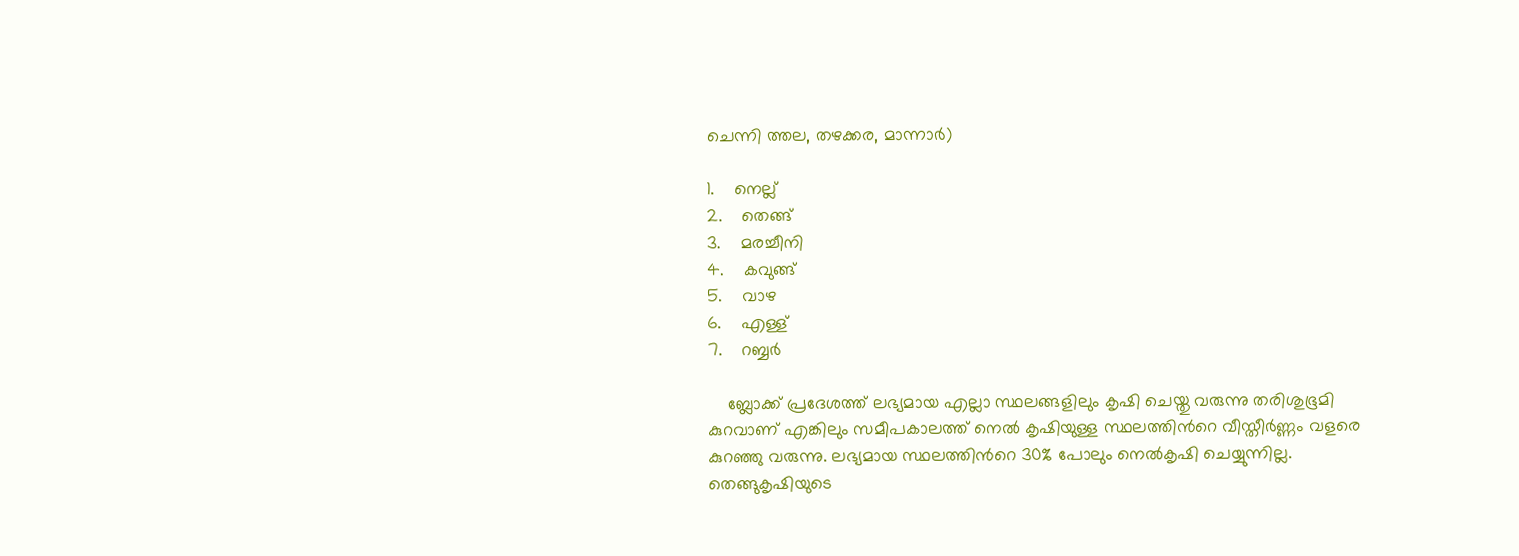ചെന്നി ത്തല, തഴക്കര, മാന്നാര്‍)

1.    നെല്ല്
2.    തെങ്ങ്
3.    മരച്ചീനി
4.    കവുങ്ങ്
5.    വാഴ
6.    എള്ള്
7.    റബ്ബര്‍

    ബ്ലോക്ക് പ്രദേശത്ത് ലഭ്യമായ എല്ലാ സ്ഥലങ്ങളിലും കൃഷി ചെയ്തു വരുന്നു തരിശുഭൂമി കുറവാണ് എങ്കിലും സമീപകാലത്ത് നെല്‍ കൃഷിയുള്ള സ്ഥലത്തിന്‍റെ വീസ്തീര്‍ണ്ണം വളരെ കുറഞ്ഞു വരുന്നു. ലഭ്യമായ സ്ഥലത്തിന്‍റെ 30% പോലും നെല്‍കൃഷി ചെയ്യുന്നില്ല. തെങ്ങുകൃഷിയുടെ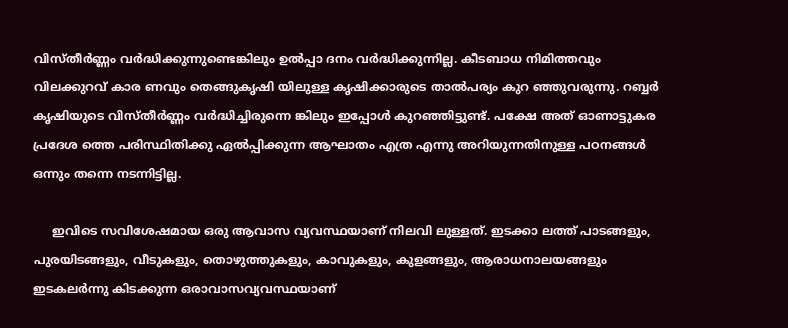വിസ്തീര്‍ണ്ണം വര്‍ദ്ധിക്കുന്നുണ്ടെങ്കിലും ഉല്‍പ്പാ ദനം വര്‍ദ്ധിക്കുന്നില്ല. കീടബാധ നിമിത്തവും വിലക്കുറവ് കാര ണവും തെങ്ങുകൃഷി യിലുള്ള കൃഷിക്കാരുടെ താല്‍പര്യം കുറ ഞ്ഞുവരുന്നു. റബ്ബര്‍ കൃഷിയുടെ വിസ്തീര്‍ണ്ണം വര്‍ദ്ധിച്ചിരുന്നെ ങ്കിലും ഇപ്പോള്‍ കുറഞ്ഞിട്ടുണ്ട്. പക്ഷേ അത് ഓണാട്ടുകര പ്രദേശ ത്തെ പരിസ്ഥിതിക്കു ഏല്‍പ്പിക്കുന്ന ആഘാതം എത്ര എന്നു അറിയുന്നതിനുള്ള പഠനങ്ങള്‍ ഒന്നും തന്നെ നടന്നിട്ടില്ല.

     ഇവിടെ സവിശേഷമായ ഒരു ആവാസ വ്യവസ്ഥയാണ് നിലവി ലുള്ളത്. ഇടക്കാ ലത്ത് പാടങ്ങളും, പുരയിടങ്ങളും, വീടുകളും, തൊഴുത്തുകളും, കാവുകളും, കുളങ്ങളും, ആരാധനാലയങ്ങളും ഇടകലര്‍ന്നു കിടക്കുന്ന ഒരാവാസവ്യവസ്ഥയാണ്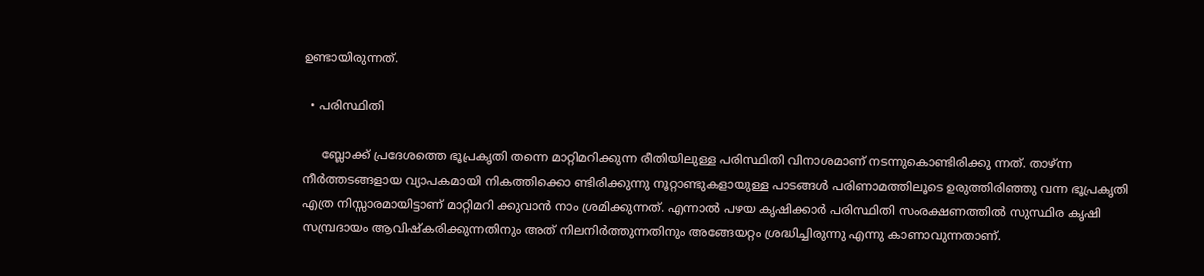ഉണ്ടായിരുന്നത്.

  • പരിസ്ഥിതി

     ബ്ലോക്ക് പ്രദേശത്തെ ഭൂപ്രകൃതി തന്നെ മാറ്റിമറിക്കുന്ന രീതിയിലുള്ള പരിസ്ഥിതി വിനാശമാണ് നടന്നുകൊണ്ടിരിക്കു ന്നത്. താഴ്ന്ന നീര്‍ത്തടങ്ങളായ വ്യാപകമായി നികത്തിക്കൊ ണ്ടിരിക്കുന്നു നൂറ്റാണ്ടുകളായുള്ള പാടങ്ങള്‍ പരിണാമത്തിലൂടെ ഉരുത്തിരിഞ്ഞു വന്ന ഭൂപ്രകൃതി എത്ര നിസ്സാരമായിട്ടാണ് മാറ്റിമറി ക്കുവാന്‍ നാം ശ്രമിക്കുന്നത്. എന്നാല്‍ പഴയ കൃഷിക്കാര്‍ പരിസ്ഥിതി സംരക്ഷണത്തില്‍ സുസ്ഥിര കൃഷി സമ്പ്രദായം ആവിഷ്കരിക്കുന്നതിനും അത് നിലനിര്‍ത്തുന്നതിനും അങ്ങേയറ്റം ശ്രദ്ധിച്ചിരുന്നു എന്നു കാണാവുന്നതാണ്.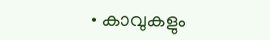• കാവുകളും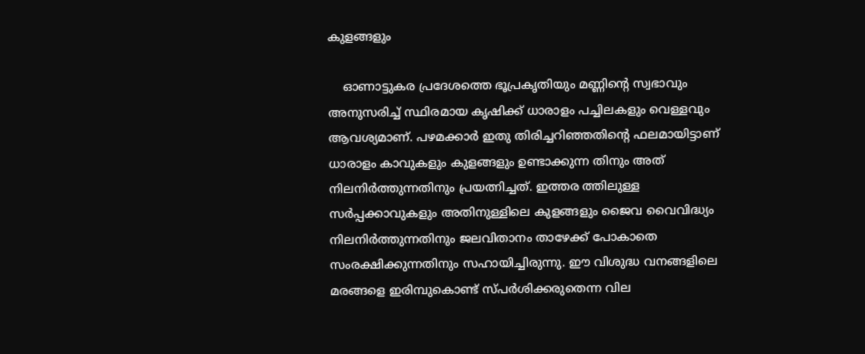കുളങ്ങളും

    ഓണാട്ടുകര പ്രദേശത്തെ ഭൂപ്രകൃതിയും മണ്ണിന്‍റെ സ്വഭാവും അനുസരിച്ച് സ്ഥിരമായ കൃഷിക്ക് ധാരാളം പച്ചിലകളും വെള്ളവും ആവശ്യമാണ്. പഴമക്കാര്‍ ഇതു തിരിച്ചറിഞ്ഞതിന്‍റെ ഫലമായിട്ടാണ് ധാരാളം കാവുകളും കുളങ്ങളും ഉണ്ടാക്കുന്ന തിനും അത് നിലനിര്‍ത്തുന്നതിനും പ്രയത്നിച്ചത്. ഇത്തര ത്തിലുള്ള സര്‍പ്പക്കാവുകളും അതിനുള്ളിലെ കുളങ്ങളും ജൈവ വൈവിദ്ധ്യം നിലനിര്‍ത്തുന്നതിനും ജലവിതാനം താഴേക്ക് പോകാതെ സംരക്ഷിക്കുന്നതിനും സഹായിച്ചിരുന്നു. ഈ വിശുദ്ധ വനങ്ങളിലെ മരങ്ങളെ ഇരിമ്പുകൊണ്ട് സ്പര്‍ശിക്കരുതെന്ന വില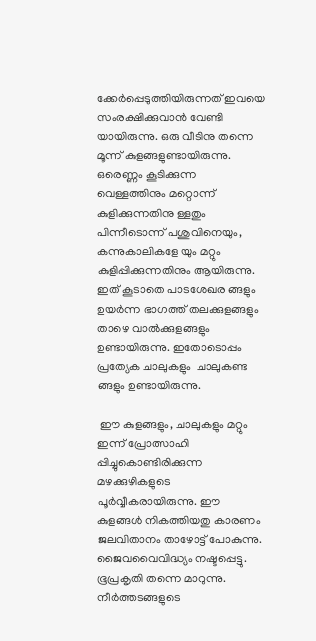ക്കേര്‍പ്പെടുത്തിയിരുന്നത് ഇവയെ സംരക്ഷിക്കുവാന്‍ വേണ്ടി യായിരുന്നു. ഒരു വീടിനു തന്നെ മൂന്ന് കുളങ്ങളുണ്ടായിരുന്നു. ഒരെണ്ണം കൂടിക്കുന്ന വെള്ളത്തിനും മറ്റൊന്ന് കുളിക്കുന്നതിനു ള്ളതും പിന്നീടൊന്ന് പശുവിനെയും, കന്നുകാലികളേ യും മറ്റും കുളിപ്പിക്കുന്നതിനും ആയിരുന്നു. ഇത് കൂടാതെ പാടശേഖര ങ്ങളും ഉയര്‍ന്ന ഭാഗത്ത് തലക്കുളങ്ങളും താഴെ വാല്‍ക്കുളങ്ങളും ഉണ്ടായിരുന്നു. ഇതോടൊപ്പം പ്രത്യേക ചാലുകളും  ചാലുകണ്ട ങ്ങളും ഉണ്ടായിരുന്നു.

 ഈ കുളങ്ങളും, ചാലുകളും മറ്റും ഇന്ന് പ്രോത്സാഹി പ്പിച്ചുകൊണ്ടിരിക്കുന്ന മഴക്കുഴികളുടെ പൂര്‍വ്വീകരായിരുന്നു. ഈ കുളങ്ങള്‍ നികത്തിയതു കാരണം ജലവിതാനം താഴോട്ട് പോകുന്നു. ജൈവവൈവിദ്ധ്യം നഷ്ടപ്പെട്ടു. ഭൂപ്രകൃതി തന്നെ മാറുന്നു. നീര്‍ത്തടങ്ങളുടെ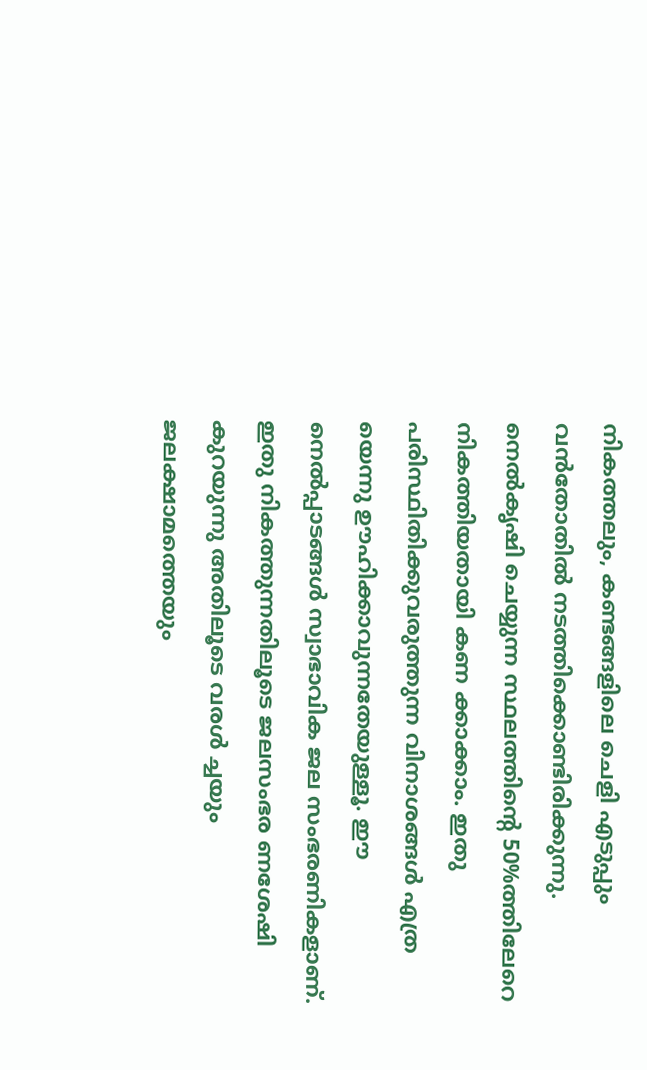നികത്തലും, കണ്ടങ്ങളിലെ ചെളി എടുപ്പും വന്‍തോതില്‍ നടത്തിക്കൊണ്ടിരിക്കുന്നു. നെല്‍കൃഷി ചെയ്യുന്ന സ്ഥലത്തിന്‍റെ 50%ത്തിലേറെ നികത്തിയതായി കണ ക്കാക്കാം. ഇതു പരിസ്ഥിതിക്കുവരുത്തുന്ന വിനാശങ്ങള്‍ എത്ര യെന്നു ഊഹിക്കാവുന്നതേയുള്ളൂ. ഈ നെല്‍പ്പാടങ്ങള്‍ സ്വാഭാവിക ജല സംഭരണികളാണ്. ഇതു നികത്തുന്നതിലൂടെ ജലസംഭര ണശേഷി കുറയുന്നു അതിലൂടെ വരള്‍ ച്ചയും ജലക്ഷാമത്തെയും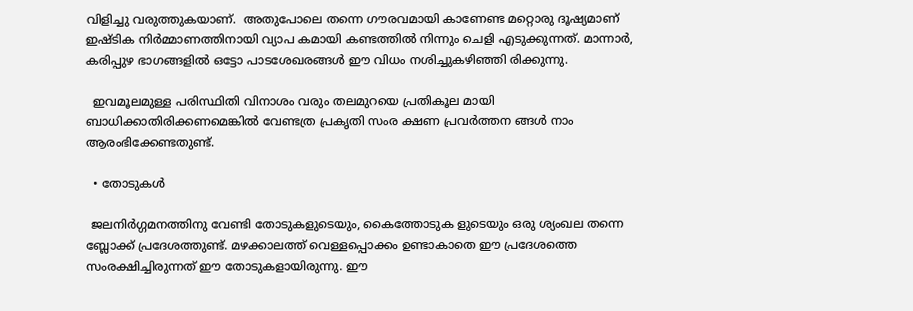വിളിച്ചു വരുത്തുകയാണ്.  അതുപോലെ തന്നെ ഗൗരവമായി കാണേണ്ട മറ്റൊരു ദൂഷ്യമാണ് ഇഷ്ടിക നിര്‍മ്മാണത്തിനായി വ്യാപ കമായി കണ്ടത്തില്‍ നിന്നും ചെളി എടുക്കുന്നത്. മാന്നാര്‍, കരിപ്പുഴ ഭാഗങ്ങളില്‍ ഒട്ടോ പാടശേഖരങ്ങള്‍ ഈ വിധം നശിച്ചുകഴിഞ്ഞി രിക്കുന്നു.

  ഇവമൂലമുള്ള പരിസ്ഥിതി വിനാശം വരും തലമുറയെ പ്രതികൂല മായി ബാധിക്കാതിരിക്കണമെങ്കില്‍ വേണ്ടത്ര പ്രകൃതി സംര ക്ഷണ പ്രവര്‍ത്തന ങ്ങള്‍ നാം ആരംഭിക്കേണ്ടതുണ്ട്.

  • തോടുകള്‍

 ജലനിര്‍ഗ്ഗമനത്തിനു വേണ്ടി തോടുകളുടെയും, കൈത്തോടുക ളുടെയും ഒരു ശ്യംഖല തന്നെ ബ്ലോക്ക് പ്രദേശത്തുണ്ട്. മഴക്കാലത്ത് വെള്ളപ്പൊക്കം ഉണ്ടാകാതെ ഈ പ്രദേശത്തെ സംരക്ഷിച്ചിരുന്നത് ഈ തോടുകളായിരുന്നു. ഈ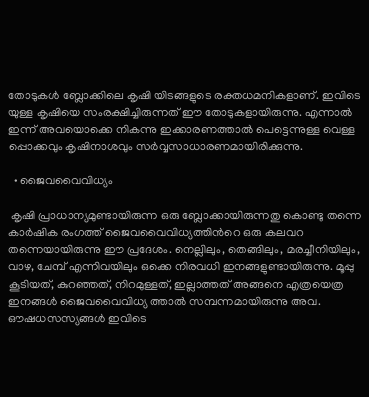തോടുകള്‍ ബ്ലോക്കിലെ കൃഷി യിടങ്ങളുടെ രക്തധമനികളാണ്. ഇവിടെ യുള്ള കൃഷിയെ സംരക്ഷിച്ചിരുന്നത് ഈ തോടുകളായിരുന്നു. എന്നാല്‍ ഇന്ന് അവയൊക്കെ നികന്നു ഇക്കാരണത്താല്‍ പെട്ടെന്നുള്ള വെള്ള പ്പൊക്കവും കൃഷിനാശവും സര്‍വ്വസാധാരണമായിരിക്കുന്നു.

  • ജൈവവൈവിധ്യം

 കൃഷി പ്രാധാന്യമുണ്ടായിരുന്ന ഒരു ബ്ലോക്കായിരുന്നതു കൊണ്ടു തന്നെ കാര്‍ഷിക രംഗത്ത് ജൈവവൈവിധ്യത്തിന്‍റെ ഒരു കലവറ തന്നെയായിരുന്നു ഈ പ്രദേശം. നെല്ലിലും, തെങ്ങിലും, മരച്ചീനിയിലും, വാഴ, ചേമ്പ് എന്നിവയിലും ഒക്കെ നിരവധി ഇനങ്ങളുണ്ടായിരുന്നു. മൂപ്പു കൂടിയത്, കുറഞ്ഞത്, നിറമുള്ളത്, ഇല്ലാത്തത് അങ്ങനെ എത്രയെത്ര ഇനങ്ങള്‍ ജൈവവൈവിധ്യ ത്താല്‍ സമ്പന്നമായിരുന്നു അവ. ഔഷധസസ്യങ്ങള്‍ ഇവിടെ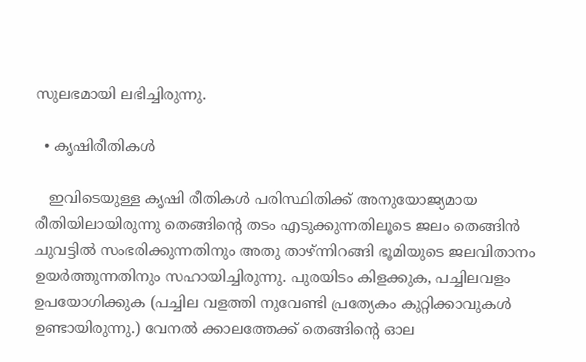സുലഭമായി ലഭിച്ചിരുന്നു.

  • കൃഷിരീതികള്‍

   ഇവിടെയുള്ള കൃഷി രീതികള്‍ പരിസ്ഥിതിക്ക് അനുയോജ്യമായ രീതിയിലായിരുന്നു തെങ്ങിന്‍റെ തടം എടുക്കുന്നതിലൂടെ ജലം തെങ്ങിന്‍ ചുവട്ടില്‍ സംഭരിക്കുന്നതിനും അതു താഴ്ന്നിറങ്ങി ഭൂമിയുടെ ജലവിതാനം ഉയര്‍ത്തുന്നതിനും സഹായിച്ചിരുന്നു. പുരയിടം കിളക്കുക, പച്ചിലവളം ഉപയോഗിക്കുക (പച്ചില വളത്തി നുവേണ്ടി പ്രത്യേകം കുറ്റിക്കാവുകള്‍ ഉണ്ടായിരുന്നു.) വേനല്‍ ക്കാലത്തേക്ക് തെങ്ങിന്‍റെ ഓല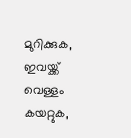മുറിക്കുക, ഇവയ്ക്ക് വെള്ളം കയറ്റുക,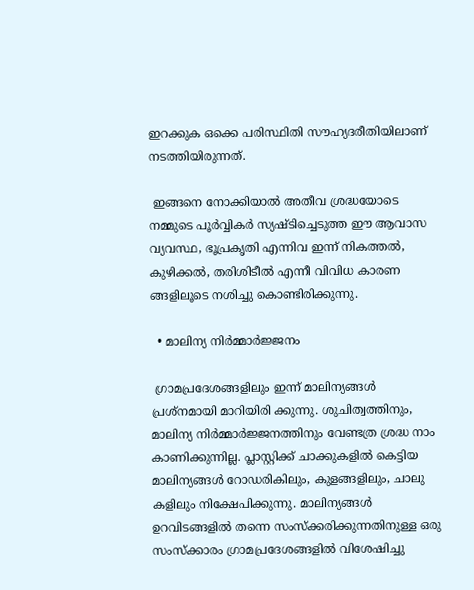ഇറക്കുക ഒക്കെ പരിസ്ഥിതി സൗഹ്യദരീതിയിലാണ് നടത്തിയിരുന്നത്.

 ഇങ്ങനെ നോക്കിയാല്‍ അതീവ ശ്രദ്ധയോടെ നമ്മുടെ പൂര്‍വ്വികര്‍ സ്യഷ്ടിച്ചെടുത്ത ഈ ആവാസ വ്യവസ്ഥ, ഭൂപ്രകൃതി എന്നിവ ഇന്ന് നികത്തല്‍, കുഴിക്കല്‍, തരിശിടീല്‍ എന്നീ വിവിധ കാരണ ങ്ങളിലൂടെ നശിച്ചു കൊണ്ടിരിക്കുന്നു.

  • മാലിന്യ നിര്‍മ്മാര്‍ജ്ജനം

 ഗ്രാമപ്രദേശങ്ങളിലും ഇന്ന് മാലിന്യങ്ങള്‍ പ്രശ്നമായി മാറിയിരി ക്കുന്നു. ശുചിത്വത്തിനും, മാലിന്യ നിര്‍മ്മാര്‍ജ്ജനത്തിനും വേണ്ടത്ര ശ്രദ്ധ നാം കാണിക്കുന്നില്ല. പ്ലാസ്റ്റിക്ക് ചാക്കുകളില്‍ കെട്ടിയ മാലിന്യങ്ങള്‍ റോഡരികിലും, കുളങ്ങളിലും, ചാലു കളിലും നിക്ഷേപിക്കുന്നു. മാലിന്യങ്ങള്‍ ഉറവിടങ്ങളില്‍ തന്നെ സംസ്ക്കരിക്കുന്നതിനുള്ള ഒരു സംസ്ക്കാരം ഗ്രാമപ്രദേശങ്ങളില്‍ വിശേഷിച്ചു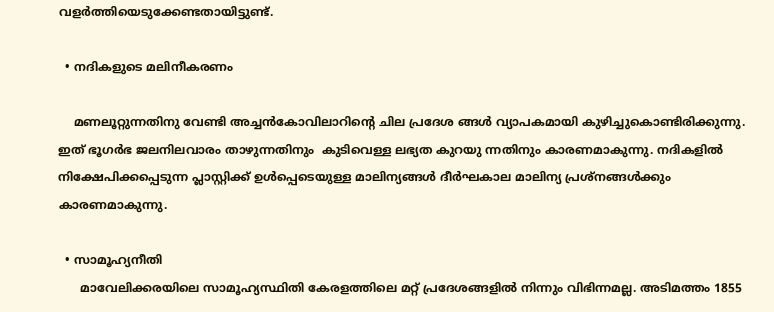വളര്‍ത്തിയെടുക്കേണ്ടതായിട്ടുണ്ട്.

  • നദികളുടെ മലിനീകരണം

    മണലൂറ്റുന്നതിനു വേണ്ടി അച്ചന്‍കോവിലാറിന്‍റെ ചില പ്രദേശ ങ്ങള്‍ വ്യാപകമായി കുഴിച്ചുകൊണ്ടിരിക്കുന്നു. ഇത് ഭൂഗര്‍ഭ ജലനിലവാരം താഴുന്നതിനും  കുടിവെള്ള ലഭ്യത കുറയു ന്നതിനും കാരണമാകുന്നു. നദികളില്‍ നിക്ഷേപിക്കപ്പെടുന്ന പ്ലാസ്റ്റിക്ക് ഉള്‍പ്പെടെയുള്ള മാലിന്യങ്ങള്‍ ദീര്‍ഘകാല മാലിന്യ പ്രശ്നങ്ങള്‍ക്കും കാരണമാകുന്നു.

  • സാമൂഹ്യനീതി
      മാവേലിക്കരയിലെ സാമൂഹ്യസ്ഥിതി കേരളത്തിലെ മറ്റ് പ്രദേശങ്ങളില്‍ നിന്നും വിഭിന്നമല്ല. അടിമത്തം 1855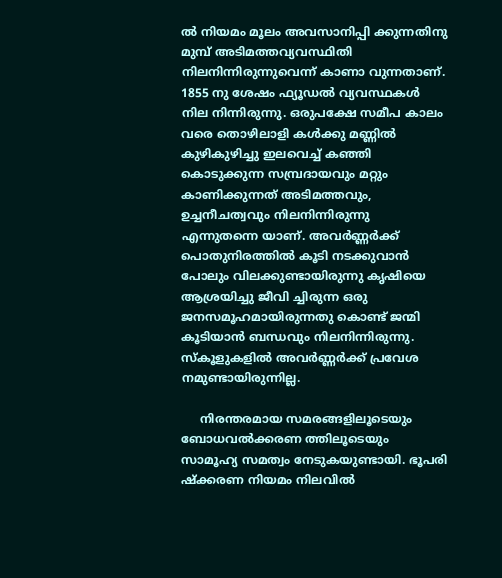ല്‍ നിയമം മൂലം അവസാനിപ്പി ക്കുന്നതിനു മുമ്പ് അടിമത്തവ്യവസ്ഥിതി നിലനിന്നിരുന്നുവെന്ന് കാണാ വുന്നതാണ്. 1855 നു ശേഷം ഫ്യൂഡല്‍ വ്യവസ്ഥകള്‍ നില നിന്നിരുന്നു. ഒരുപക്ഷേ സമീപ കാലം വരെ തൊഴിലാളി കള്‍ക്കു മണ്ണില്‍ കുഴികുഴിച്ചു ഇലവെച്ച് കഞ്ഞി കൊടുക്കുന്ന സമ്പ്രദായവും മറ്റും കാണിക്കുന്നത് അടിമത്തവും, ഉച്ചനീചത്വവും നിലനിന്നിരുന്നു എന്നുതന്നെ യാണ്. അവര്‍ണ്ണര്‍ക്ക് പൊതുനിരത്തില്‍ കൂടി നടക്കുവാന്‍ പോലും വിലക്കുണ്ടായിരുന്നു കൃഷിയെ ആശ്രയിച്ചു ജീവി ച്ചിരുന്ന ഒരു ജനസമൂഹമായിരുന്നതു കൊണ്ട് ജന്മി കൂടിയാന്‍ ബന്ധവും നിലനിന്നിരുന്നു. സ്കൂളുകളില്‍ അവര്‍ണ്ണര്‍ക്ക് പ്രവേശ നമുണ്ടായിരുന്നില്ല.

     നിരന്തരമായ സമരങ്ങളിലൂടെയും ബോധവല്‍ക്കരണ ത്തിലൂടെയും സാമൂഹ്യ സമത്വം നേടുകയുണ്ടായി. ഭൂപരി ഷ്ക്കരണ നിയമം നിലവില്‍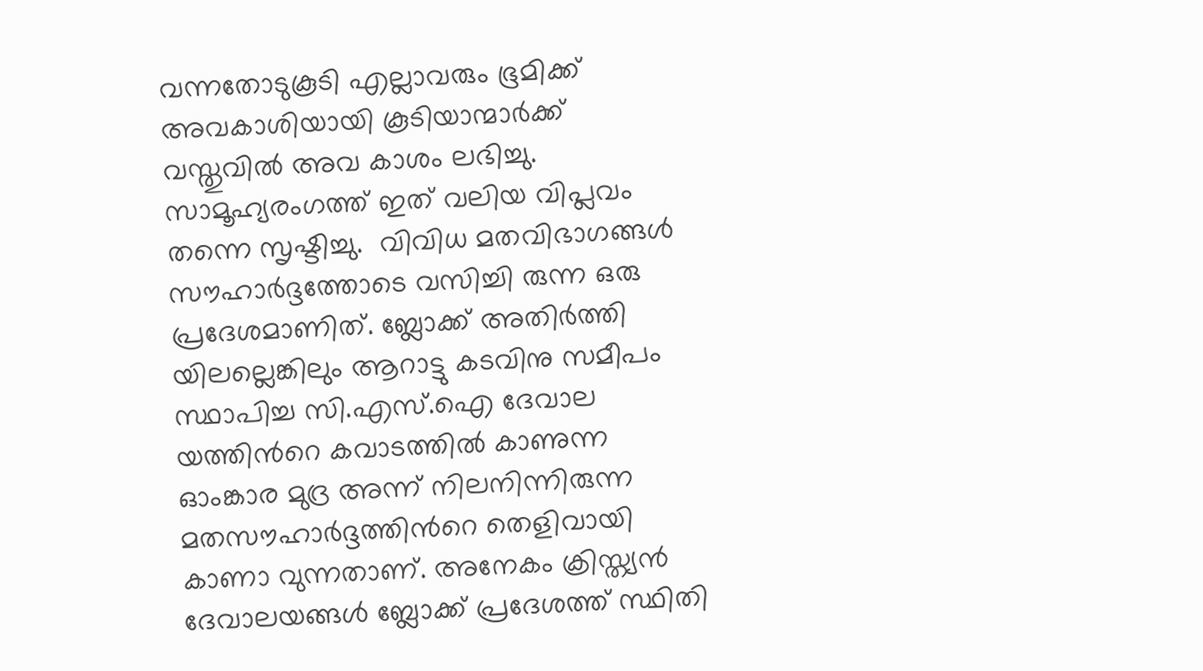വന്നതോടുകൂടി എല്ലാവരും ഭൂമിക്ക് അവകാശിയായി കൂടിയാന്മാര്‍ക്ക് വസ്തുവില്‍ അവ കാശം ലഭിച്ചു.  സാമൂഹ്യരംഗത്ത് ഇത് വലിയ വിപ്ലവം തന്നെ സൃഷ്ടിച്ചു.  വിവിധ മതവിഭാഗങ്ങള്‍ സൗഹാര്‍ദ്ദത്തോടെ വസിച്ചി രുന്ന ഒരു പ്രദേശമാണിത്. ബ്ലോക്ക് അതിര്‍ത്തി യിലല്ലെങ്കിലും ആറാട്ടു കടവിനു സമീപം സ്ഥാപിച്ച സി.എസ്.ഐ ദേവാല യത്തിന്‍റെ കവാടത്തില്‍ കാണുന്ന ഓംങ്കാര മുദ്ര അന്ന് നിലനിന്നിരുന്ന മതസൗഹാര്‍ദ്ദത്തിന്‍റെ തെളിവായി കാണാ വുന്നതാണ്. അനേകം ക്രിസ്ത്യന്‍ ദേവാലയങ്ങള്‍ ബ്ലോക്ക് പ്രദേശത്ത് സ്ഥിതി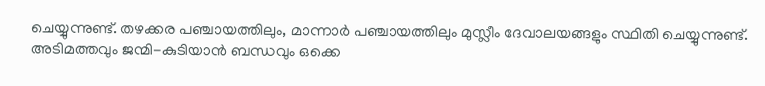ചെയ്യുന്നുണ്ട്. തഴക്കര പഞ്ചായത്തിലും, മാന്നാര്‍ പഞ്ചായത്തിലും മുസ്ലീം ദേവാലയങ്ങളും സ്ഥിതി ചെയ്യുന്നുണ്ട്.  അടിമത്തവും ജന്മി-കുടിയാന്‍ ബന്ധവും ഒക്കെ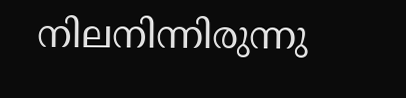നിലനിന്നിരുന്നു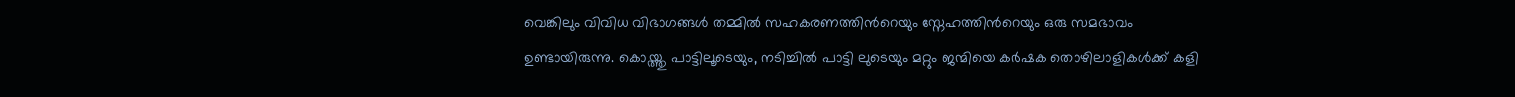വെങ്കിലും വിവിധ വിഭാഗങ്ങള്‍ തമ്മില്‍ സഹകരണത്തിന്‍റെയും സ്നേഹത്തിന്‍റെയും ഒരു സമഭാവം ഉണ്ടായിരുന്നു. കൊയ്ത്തു പാട്ടിലൂടെയും, നടിച്ചില്‍ പാട്ടി ലുടെയും മറ്റും ജന്മിയെ കര്‍ഷക തൊഴിലാളികള്‍ക്ക് കളി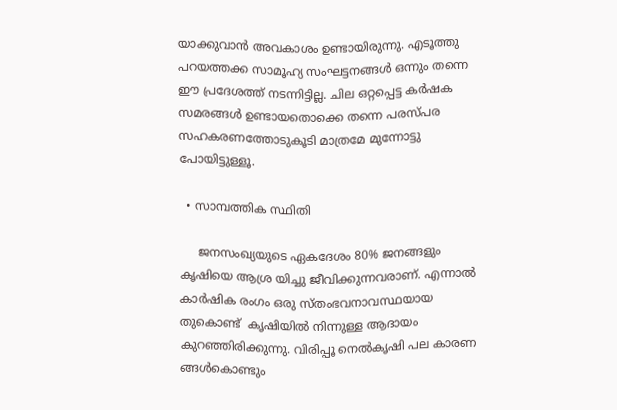യാക്കുവാന്‍ അവകാശം ഉണ്ടായിരുന്നു. എടൂത്തു പറയത്തക്ക സാമൂഹ്യ സംഘട്ടനങ്ങള്‍ ഒന്നും തന്നെ ഈ പ്രദേശത്ത് നടന്നിട്ടില്ല. ചില ഒറ്റപ്പെട്ട കര്‍ഷക സമരങ്ങള്‍ ഉണ്ടായതൊക്കെ തന്നെ പരസ്പര സഹകരണത്തോടുകൂടി മാത്രമേ മുന്നോട്ടു പോയിട്ടുള്ളൂ.

  • സാമ്പത്തിക സ്ഥിതി

     ജനസംഖ്യയുടെ ഏകദേശം 80% ജനങ്ങളും കൃഷിയെ ആശ്ര യിച്ചു ജീവിക്കുന്നവരാണ്. എന്നാല്‍ കാര്‍ഷിക രംഗം ഒരു സ്തംഭവനാവസ്ഥയായ തുകൊണ്ട്  കൃഷിയില്‍ നിന്നുള്ള ആദായം കുറഞ്ഞിരിക്കുന്നു. വിരിപ്പൂ നെല്‍കൃഷി പല കാരണ ങ്ങള്‍കൊണ്ടും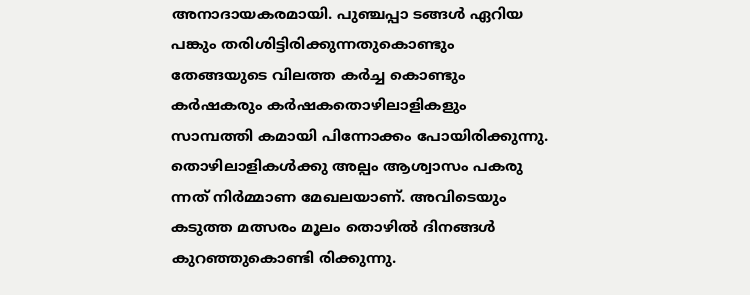അനാദായകരമായി. പുഞ്ചപ്പാ ടങ്ങള്‍ ഏറിയ പങ്കും തരിശിട്ടിരിക്കുന്നതുകൊണ്ടും തേങ്ങയുടെ വിലത്ത കര്‍ച്ച കൊണ്ടും കര്‍ഷകരും കര്‍ഷകതൊഴിലാളികളും സാമ്പത്തി കമായി പിന്നോക്കം പോയിരിക്കുന്നു. തൊഴിലാളികള്‍ക്കു അല്പം ആശ്വാസം പകരു ന്നത് നിര്‍മ്മാണ മേഖലയാണ്. അവിടെയും കടുത്ത മത്സരം മൂലം തൊഴില്‍ ദിനങ്ങള്‍ കുറഞ്ഞുകൊണ്ടി രിക്കുന്നു.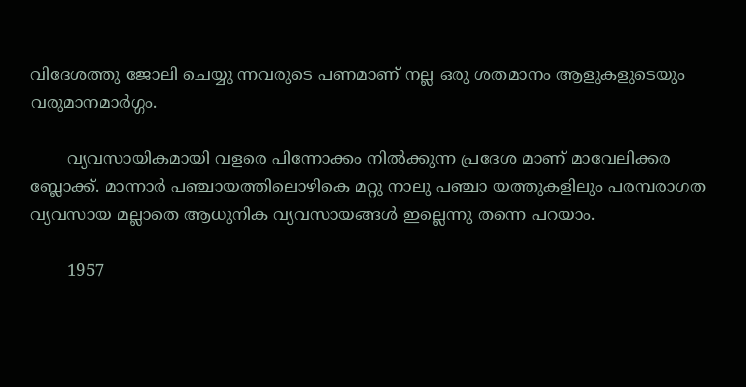വിദേശത്തു ജോലി ചെയ്യു ന്നവരുടെ പണമാണ് നല്ല ഒരു ശതമാനം ആളുകളുടെയും വരുമാനമാര്‍ഗ്ഗം.

       വ്യവസായികമായി വളരെ പിന്നോക്കം നില്‍ക്കുന്ന പ്രദേശ മാണ് മാവേലിക്കര ബ്ലോക്ക്. മാന്നാര്‍ പഞ്ചായത്തിലൊഴികെ മറ്റു നാലു പഞ്ചാ യത്തുകളിലും പരമ്പരാഗത വ്യവസായ മല്ലാതെ ആധുനിക വ്യവസായങ്ങള്‍ ഇല്ലെന്നു തന്നെ പറയാം.

       1957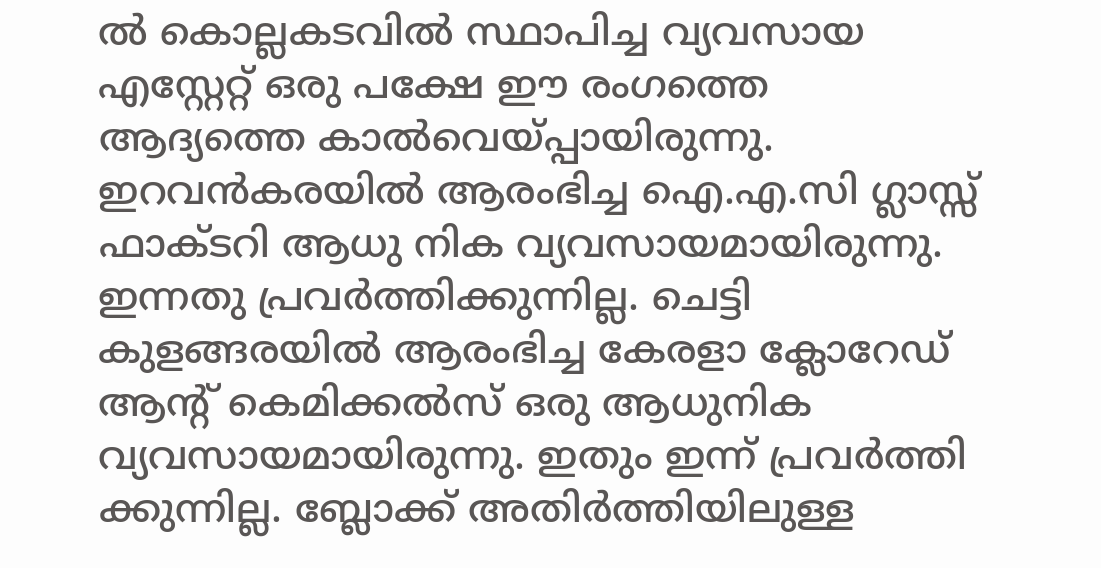ല്‍ കൊല്ലകടവില്‍ സ്ഥാപിച്ച വ്യവസായ എസ്റ്റേറ്റ് ഒരു പക്ഷേ ഈ രംഗത്തെ ആദ്യത്തെ കാല്‍വെയ്പ്പായിരുന്നു. ഇറവന്‍കരയില്‍ ആരംഭിച്ച ഐ.എ.സി ഗ്ലാസ്സ് ഫാക്ടറി ആധു നിക വ്യവസായമായിരുന്നു. ഇന്നതു പ്രവര്‍ത്തിക്കുന്നില്ല. ചെട്ടി കുളങ്ങരയില്‍ ആരംഭിച്ച കേരളാ ക്ലോറേഡ് ആന്‍റ് കെമിക്കല്‍സ് ഒരു ആധുനിക വ്യവസായമായിരുന്നു. ഇതും ഇന്ന് പ്രവര്‍ത്തി ക്കുന്നില്ല. ബ്ലോക്ക് അതിര്‍ത്തിയിലുള്ള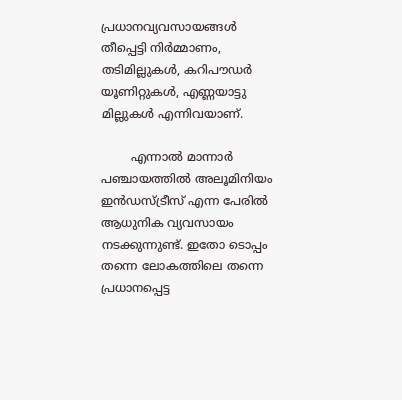പ്രധാനവ്യവസായങ്ങള്‍ തീപ്പെട്ടി നിര്‍മ്മാണം, തടിമില്ലുകള്‍, കറിപൗഡര്‍ യൂണിറ്റുകള്‍, എണ്ണയാട്ടു മില്ലുകള്‍ എന്നിവയാണ്.

        എന്നാല്‍ മാന്നാര്‍ പഞ്ചായത്തില്‍ അലൂമിനിയം ഇന്‍ഡസ്ട്രീസ് എന്ന പേരില്‍ ആധുനിക വ്യവസായം നടക്കുന്നുണ്ട്. ഇതോ ടൊപ്പം തന്നെ ലോകത്തിലെ തന്നെ പ്രധാനപ്പെട്ട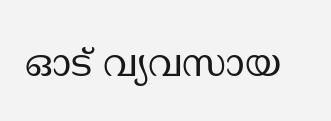ഓട് വ്യവസായ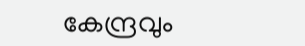കേന്ദ്രവും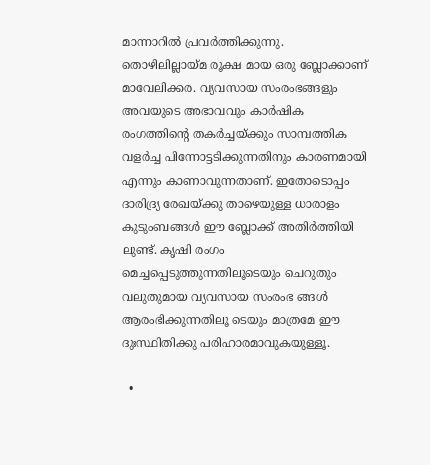മാന്നാറില്‍ പ്രവര്‍ത്തിക്കുന്നു. തൊഴിലില്ലായ്മ രൂക്ഷ മായ ഒരു ബ്ലോക്കാണ് മാവേലിക്കര. വ്യവസായ സംരംഭങ്ങളും അവയുടെ അഭാവവും കാര്‍ഷിക രംഗത്തിന്‍റെ തകര്‍ച്ചയ്ക്കും സാമ്പത്തിക വളര്‍ച്ച പിന്നോട്ടടിക്കുന്നതിനും കാരണമായി എന്നും കാണാവുന്നതാണ്. ഇതോടൊപ്പം ദാരിദ്ര്യ രേഖയ്ക്കു താഴെയുള്ള ധാരാളം കുടുംബങ്ങള്‍ ഈ ബ്ലോക്ക് അതിര്‍ത്തിയി ലുണ്ട്. കൃഷി രംഗം മെച്ചപ്പെടുത്തുന്നതിലൂടെയും ചെറുതും വലുതുമായ വ്യവസായ സംരംഭ ങ്ങള്‍ ആരംഭിക്കുന്നതിലൂ ടെയും മാത്രമേ ഈ ദുഃസ്ഥിതിക്കു പരിഹാരമാവുകയുള്ളൂ.

  •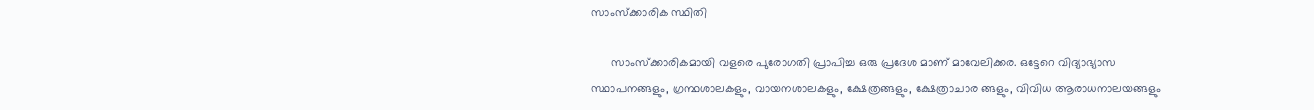സാംസ്ക്കാരിക സ്ഥിതി

      സാംസ്ക്കാരികമായി വളരെ പുരോഗതി പ്രാപിച്ച ഒരു പ്രദേശ മാണ് മാവേലിക്കര. ഒട്ടേറെ വിദ്യാഭ്യാസ സ്ഥാപനങ്ങളും, ഗ്രന്ഥശാലകളും, വായനശാലകളും, ക്ഷേത്രങ്ങളും, ക്ഷേത്രാചാര ങ്ങളും, വിവിധ ആരാധനാലയങ്ങളും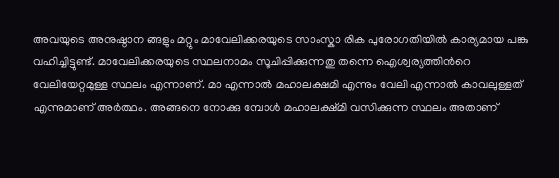അവയുടെ അനുഷ്ഠാന ങ്ങളും മറ്റും മാവേലിക്കരയുടെ സാംസ്കാ രിക പുരോഗതിയില്‍ കാര്യമായ പങ്കു വഹിച്ചിട്ടുണ്ട്. മാവേലിക്കരയുടെ സ്ഥലനാമം സൂചിപ്പിക്കുന്നതു തന്നെ ഐശ്വര്യത്തിന്‍റെ വേലിയേറ്റമുള്ള സ്ഥലം എന്നാണ്. മാ എന്നാല്‍ മഹാലക്ഷമി എന്നും വേലി എന്നാല്‍ കാവലുള്ളത് എന്നുമാണ് അര്‍ത്ഥം. അങ്ങനെ നോക്കു മ്പോള്‍ മഹാലക്ഷ്മി വസിക്കുന്ന സ്ഥലം അതാണ്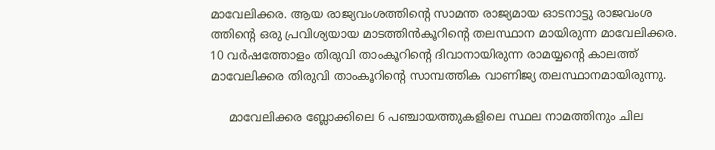മാവേലിക്കര. ആയ രാജ്യവംശത്തിന്‍റെ സാമന്ത രാജ്യമായ ഓടനാട്ടു രാജവംശ ത്തിന്‍റെ ഒരു പ്രവിശ്യയായ മാടത്തിന്‍കൂറിന്‍റെ തലസ്ഥാന മായിരുന്ന മാവേലിക്കര. 10 വര്‍ഷത്തോളം തിരുവി താംകൂറിന്‍റെ ദിവാനായിരുന്ന രാമയ്യന്‍റെ കാലത്ത് മാവേലിക്കര തിരുവി താംകൂറിന്‍റെ സാമ്പത്തിക വാണിജ്യ തലസ്ഥാനമായിരുന്നു.

     മാവേലിക്കര ബ്ലോക്കിലെ 6 പഞ്ചായത്തുകളിലെ സ്ഥല നാമത്തിനും ചില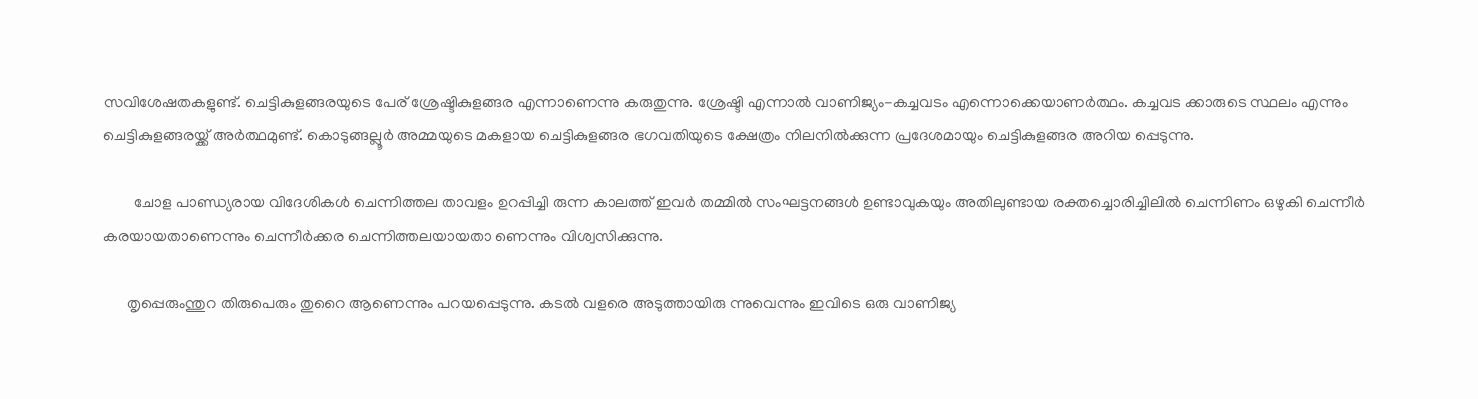സവിശേഷതകളുണ്ട്. ചെട്ടികുളങ്ങരയുടെ പേര് ശ്രേഷ്ടികുളങ്ങര എന്നാണെന്നു കരുതുന്നു. ശ്രേഷ്ടി എന്നാല്‍ വാണിജ്യം-കച്ചവടം എന്നൊക്കെയാണര്‍ത്ഥം. കച്ചവട ക്കാരുടെ സ്ഥലം എന്നും ചെട്ടികുളങ്ങരയ്ക്ക് അര്‍ത്ഥമുണ്ട്. കൊടുങ്ങല്ലൂര്‍ അമ്മയുടെ മകളായ ചെട്ടികുളങ്ങര ഭഗവതിയുടെ ക്ഷേത്രം നിലനില്‍ക്കുന്ന പ്രദേശമായും ചെട്ടികുളങ്ങര അറിയ പ്പെടുന്നു.

        ചോള പാണ്ഡ്യരായ വിദേശികള്‍ ചെന്നിത്തല താവളം ഉറപ്പിച്ചി രുന്ന കാലത്ത് ഇവര്‍ തമ്മില്‍ സംഘട്ടനങ്ങള്‍ ഉണ്ടാവുകയും അതിലുണ്ടായ രക്തച്ചൊരിച്ചിലില്‍ ചെന്നിണം ഒഴുകി ചെന്നീര്‍ കരയായതാണെന്നും ചെന്നീര്‍ക്കര ചെന്നിത്തലയായതാ ണെന്നും വിശ്വസിക്കുന്നു.

      തൃപ്പെരുംന്തുറ തിരുപെരും തുറൈ ആണെന്നും പറയപ്പെടുന്നു. കടല്‍ വളരെ അടുത്തായിരു ന്നുവെന്നും ഇവിടെ ഒരു വാണിജ്യ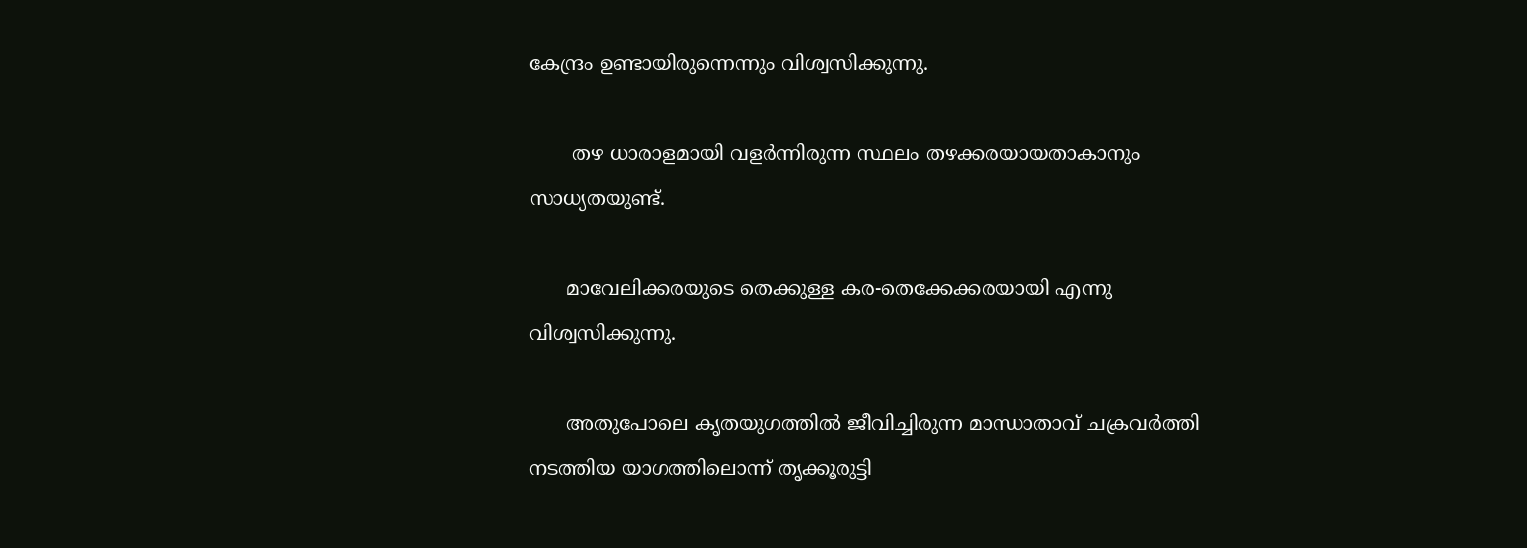കേന്ദ്രം ഉണ്ടായിരുന്നെന്നും വിശ്വസിക്കുന്നു.

       തഴ ധാരാളമായി വളര്‍ന്നിരുന്ന സ്ഥലം തഴക്കരയായതാകാനും സാധ്യതയുണ്ട്.

      മാവേലിക്കരയുടെ തെക്കുള്ള കര-തെക്കേക്കരയായി എന്നു വിശ്വസിക്കുന്നു.

      അതുപോലെ കൃതയുഗത്തില്‍ ജീവിച്ചിരുന്ന മാന്ധാതാവ് ചക്രവര്‍ത്തി നടത്തിയ യാഗത്തിലൊന്ന് തൃക്കൂരുട്ടി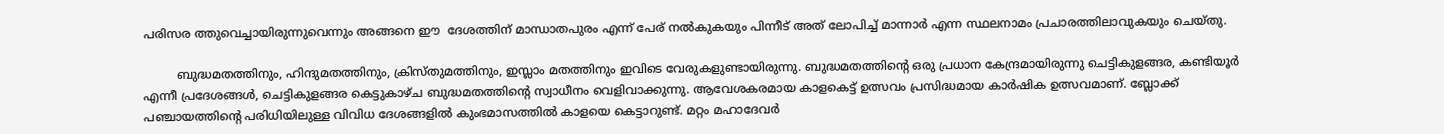പരിസര ത്തുവെച്ചായിരുന്നുവെന്നും അങ്ങനെ ഈ  ദേശത്തിന് മാന്ധാതപുരം എന്ന് പേര് നല്‍കുകയും പിന്നീട് അത് ലോപിച്ച് മാന്നാര്‍ എന്ന സ്ഥലനാമം പ്രചാരത്തിലാവുകയും ചെയ്തു.

         ബുദ്ധമതത്തിനും, ഹിന്ദുമതത്തിനും, ക്രിസ്തുമത്തിനും, ഇസ്ലാം മതത്തിനും ഇവിടെ വേരുകളുണ്ടായിരുന്നു. ബുദ്ധമതത്തിന്‍റെ ഒരു പ്രധാന കേന്ദ്രമായിരുന്നു ചെട്ടികുളങ്ങര, കണ്ടിയൂര്‍ എന്നീ പ്രദേശങ്ങള്‍, ചെട്ടികുളങ്ങര കെട്ടുകാഴ്ച ബുദ്ധമതത്തിന്‍റെ സ്വാധീനം വെളിവാക്കുന്നു. ആവേശകരമായ കാളകെട്ട് ഉത്സവം പ്രസിദ്ധമായ കാര്‍ഷിക ഉത്സവമാണ്. ബ്ലോക്ക് പഞ്ചായത്തിന്‍റെ പരിധിയിലുള്ള വിവിധ ദേശങ്ങളില്‍ കുംഭമാസത്തില്‍ കാളയെ കെട്ടാറുണ്ട്. മറ്റം മഹാദേവര്‍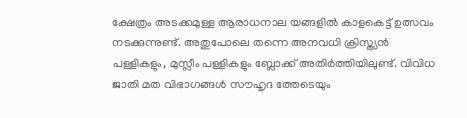ക്ഷേത്രം അടക്കമുള്ള ആരാധനാല യങ്ങളില്‍ കാളകെട്ട് ഉത്സവം നടക്കുന്നുണ്ട്. അതുപോലെ തന്നെ അനവധി ക്രിസ്ത്യന്‍ പള്ളികളും, മുസ്ലീം പള്ളികളും ബ്ലോക്ക് അതിര്‍ത്തിയിലുണ്ട്. വിവിധ ജാതി മത വിഭാഗങ്ങള്‍ സൗഹൃദ ത്തേടെയും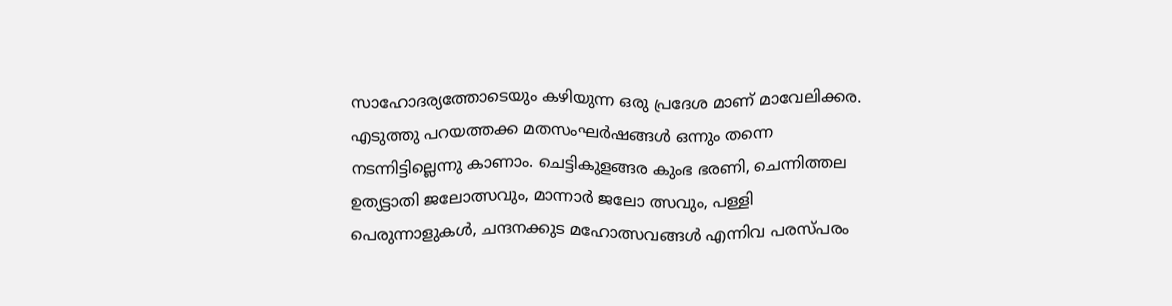സാഹോദര്യത്തോടെയും കഴിയുന്ന ഒരു പ്രദേശ മാണ് മാവേലിക്കര. എടുത്തു പറയത്തക്ക മതസംഘര്‍ഷങ്ങള്‍ ഒന്നും തന്നെ നടന്നിട്ടില്ലെന്നു കാണാം. ചെട്ടികുളങ്ങര കുംഭ ഭരണി, ചെന്നിത്തല ഉത്യട്ടാതി ജലോത്സവും, മാന്നാര്‍ ജലോ ത്സവും, പള്ളി പെരുന്നാളുകള്‍, ചന്ദനക്കുട മഹോത്സവങ്ങള്‍ എന്നിവ പരസ്പരം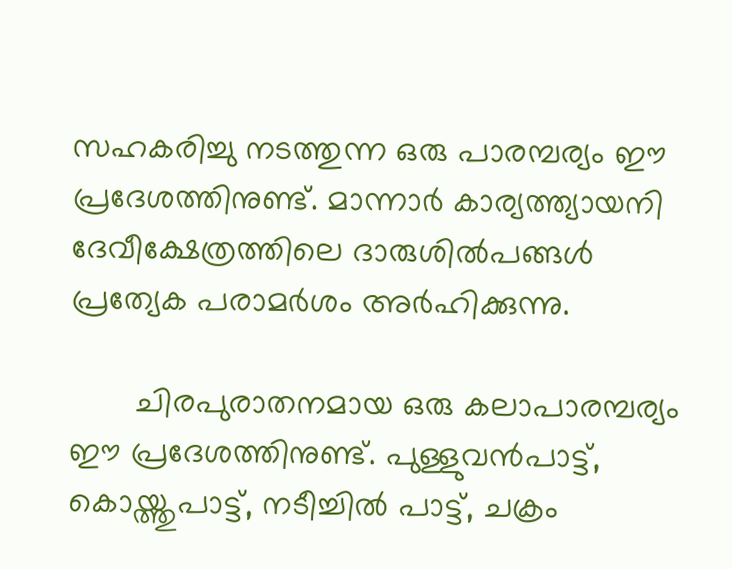സഹകരിച്ചു നടത്തുന്ന ഒരു പാരമ്പര്യം ഈ പ്രദേശത്തിനുണ്ട്. മാന്നാര്‍ കാര്യത്ത്യായനി ദേവീക്ഷേത്രത്തിലെ ദാരുശില്‍പങ്ങള്‍ പ്രത്യേക പരാമര്‍ശം അര്‍ഹിക്കുന്നു.

       ചിരപുരാതനമായ ഒരു കലാപാരമ്പര്യം ഈ പ്രദേശത്തിനുണ്ട്. പുള്ളുവന്‍പാട്ട്, കൊയ്ത്തുപാട്ട്, നടീച്ചില്‍ പാട്ട്, ചക്രം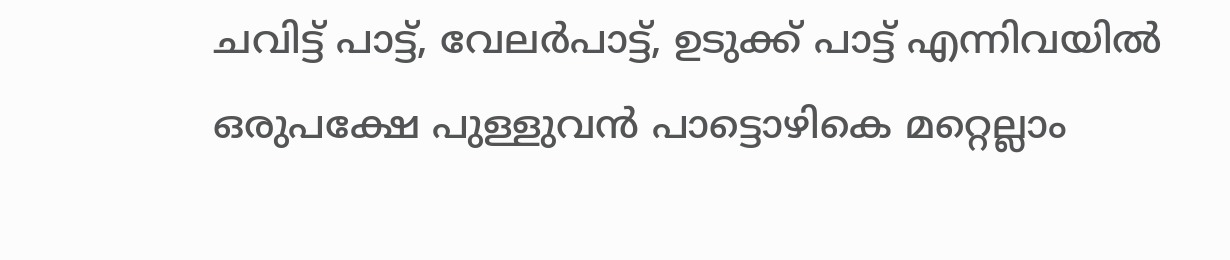ചവിട്ട് പാട്ട്, വേലര്‍പാട്ട്, ഉടുക്ക് പാട്ട് എന്നിവയില്‍ ഒരുപക്ഷേ പുള്ളുവന്‍ പാട്ടൊഴികെ മറ്റെല്ലാം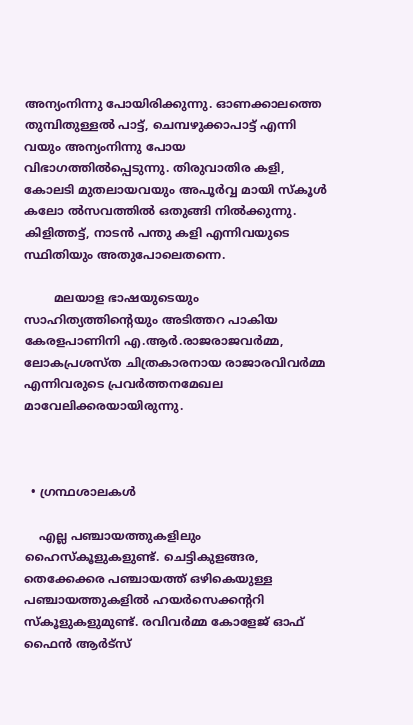അന്യംനിന്നു പോയിരിക്കുന്നു. ഓണക്കാലത്തെ തുമ്പിതുള്ളല്‍ പാട്ട്, ചെമ്പഴുക്കാപാട്ട് എന്നി വയും അന്യംനിന്നു പോയ വിഭാഗത്തില്‍പ്പെടുന്നു. തിരുവാതിര കളി, കോലടി മുതലായവയും അപൂര്‍വ്വ മായി സ്കൂള്‍ കലോ ല്‍സവത്തില്‍ ഒതുങ്ങി നില്‍ക്കുന്നു. കിളിത്തട്ട്, നാടന്‍ പന്തു കളി എന്നിവയുടെ സ്ഥിതിയും അതുപോലെതന്നെ.

        മലയാള ഭാഷയുടെയും സാഹിത്യത്തിന്‍റെയും അടിത്തറ പാകിയ കേരളപാണിനി എ.ആര്‍.രാജരാജവര്‍മ്മ, ലോകപ്രശസ്ത ചിത്രകാരനായ രാജാരവിവര്‍മ്മ എന്നിവരുടെ പ്രവര്‍ത്തനമേഖല മാവേലിക്കരയായിരുന്നു.



  • ഗ്രന്ഥശാലകള്‍

    എല്ല പഞ്ചായത്തുകളിലും ഹൈസ്കൂളുകളുണ്ട്. ചെട്ടികുളങ്ങര, തെക്കേക്കര പഞ്ചായത്ത് ഒഴികെയുള്ള പഞ്ചായത്തുകളില്‍ ഹയര്‍സെക്കന്‍ററി സ്കൂളുകളുമുണ്ട്. രവിവര്‍മ്മ കോളേജ് ഓഫ് ഫൈന്‍ ആര്‍ട്സ്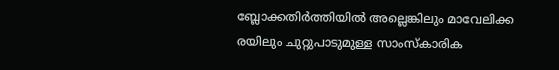ബ്ലോക്കതിര്‍ത്തിയില്‍ അല്ലെങ്കിലും മാവേലിക്ക രയിലും ചുറ്റുപാടുമുള്ള സാംസ്കാരിക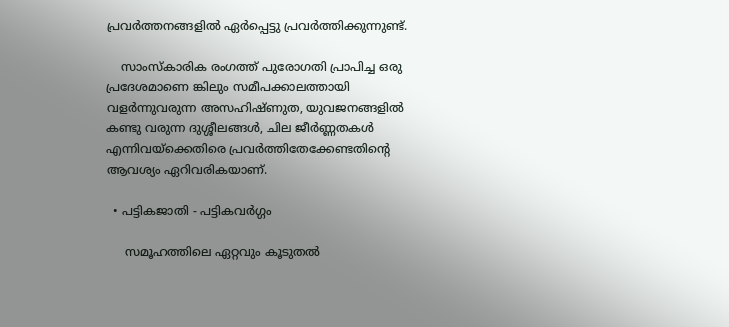പ്രവര്‍ത്തനങ്ങളില്‍ ഏര്‍പ്പെട്ടു പ്രവര്‍ത്തിക്കുന്നുണ്ട്.

    സാംസ്കാരിക രംഗത്ത് പുരോഗതി പ്രാപിച്ച ഒരു പ്രദേശമാണെ ങ്കിലും സമീപക്കാലത്തായി വളര്‍ന്നുവരുന്ന അസഹിഷ്ണുത, യുവജനങ്ങളില്‍ കണ്ടു വരുന്ന ദുശ്ശീലങ്ങള്‍, ചില ജീര്‍ണ്ണതകള്‍ എന്നിവയ്ക്കെതിരെ പ്രവര്‍ത്തിതേക്കേണ്ടതിന്‍റെ ആവശ്യം ഏറിവരികയാണ്.

  • പട്ടികജാതി - പട്ടികവര്‍ഗ്ഗം

     സമൂഹത്തിലെ ഏറ്റവും കൂടുതല്‍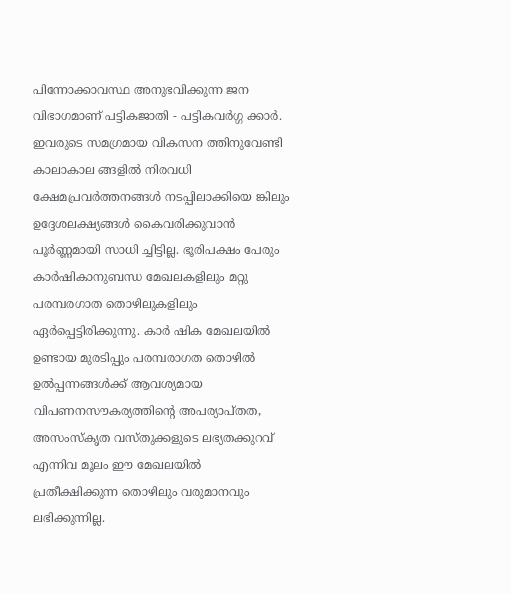പിന്നോക്കാവസ്ഥ അനുഭവിക്കുന്ന ജന വിഭാഗമാണ് പട്ടികജാതി - പട്ടികവര്‍ഗ്ഗ ക്കാര്‍. ഇവരുടെ സമഗ്രമായ വികസന ത്തിനുവേണ്ടി കാലാകാല ങ്ങളില്‍ നിരവധി ക്ഷേമപ്രവര്‍ത്തനങ്ങള്‍ നടപ്പിലാക്കിയെ ങ്കിലും ഉദ്ദേശലക്ഷ്യങ്ങള്‍ കൈവരിക്കുവാന്‍ പൂര്‍ണ്ണമായി സാധി ച്ചിട്ടില്ല. ഭൂരിപക്ഷം പേരും കാര്‍ഷികാനുബന്ധ മേഖലകളിലും മറ്റു പരമ്പരഗാത തൊഴിലുകളിലും ഏര്‍പ്പെട്ടിരിക്കുന്നു. കാര്‍ ഷിക മേഖലയില്‍ ഉണ്ടായ മുരടിപ്പും പരമ്പരാഗത തൊഴില്‍ ഉല്‍പ്പന്നങ്ങള്‍ക്ക് ആവശ്യമായ വിപണനസൗകര്യത്തിന്‍റെ അപര്യാപ്തത, അസംസ്കൃത വസ്തുക്കളുടെ ലഭ്യതക്കുറവ് എന്നിവ മൂലം ഈ മേഖലയില്‍ പ്രതീക്ഷിക്കുന്ന തൊഴിലും വരുമാനവും ലഭിക്കുന്നില്ല.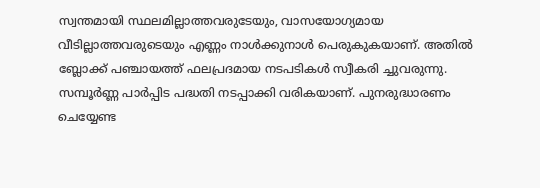സ്വന്തമായി സ്ഥലമില്ലാത്തവരുടേയും, വാസയോഗ്യമായ വീടില്ലാത്തവരുടെയും എണ്ണം നാള്‍ക്കുനാള്‍ പെരുകുകയാണ്. അതില്‍ ബ്ലോക്ക് പഞ്ചായത്ത് ഫലപ്രദമായ നടപടികള്‍ സ്വീകരി ച്ചുവരുന്നു. സമ്പൂര്‍ണ്ണ പാര്‍പ്പിട പദ്ധതി നടപ്പാക്കി വരികയാണ്. പുനരുദ്ധാരണം ചെയ്യേണ്ട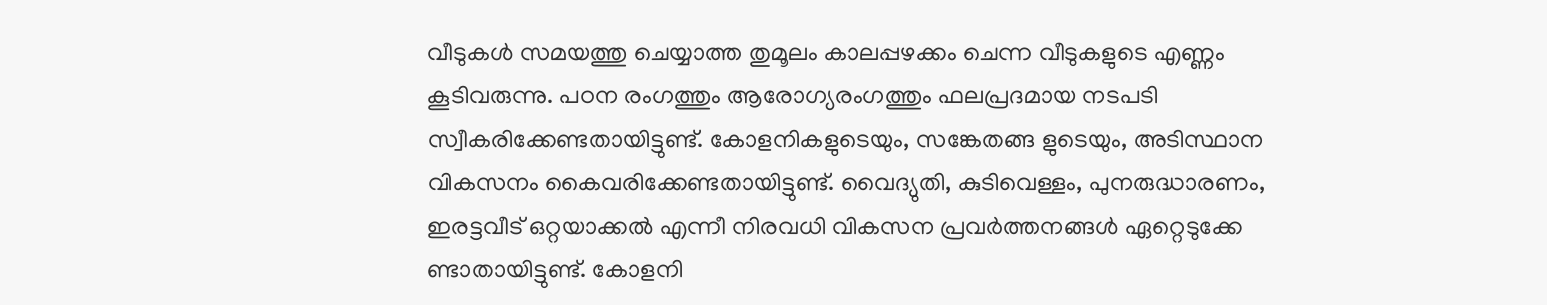വീടുകള്‍ സമയത്തു ചെയ്യാത്ത തുമൂലം കാലപ്പഴക്കം ചെന്ന വീടുകളുടെ എണ്ണം കൂടിവരുന്നു. പഠന രംഗത്തും ആരോഗ്യരംഗത്തും ഫലപ്രദമായ നടപടി സ്വീകരിക്കേണ്ടതായിട്ടുണ്ട്. കോളനികളുടെയും, സങ്കേതങ്ങ ളുടെയും, അടിസ്ഥാന വികസനം കൈവരിക്കേണ്ടതായിട്ടുണ്ട്. വൈദ്യുതി, കുടിവെള്ളം, പുനരുദ്ധാരണം, ഇരട്ടവീട് ഒറ്റയാക്കല്‍ എന്നീ നിരവധി വികസന പ്രവര്‍ത്തനങ്ങള്‍ ഏറ്റെടുക്കേ ണ്ടാതായിട്ടുണ്ട്. കോളനി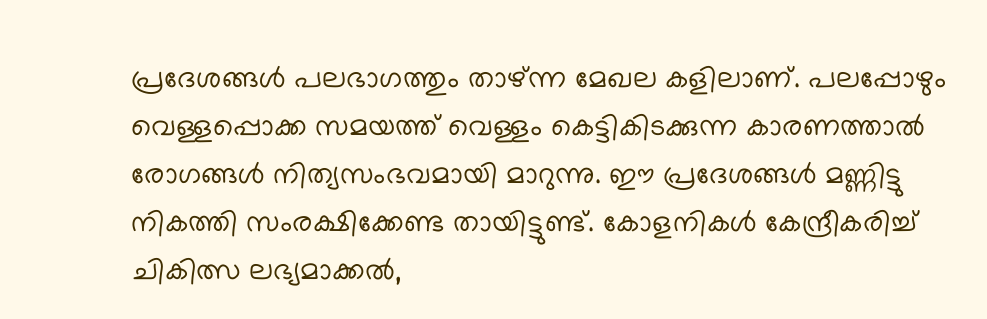പ്രദേശങ്ങള്‍ പലഭാഗത്തും താഴ്ന്ന മേഖല കളിലാണ്. പലപ്പോഴും വെള്ളപ്പൊക്ക സമയത്ത് വെള്ളം കെട്ടികിടക്കുന്ന കാരണത്താല്‍ രോഗങ്ങള്‍ നിത്യസംഭവമായി മാറുന്നു. ഈ പ്രദേശങ്ങള്‍ മണ്ണിട്ടു നികത്തി സംരക്ഷിക്കേണ്ട തായിട്ടുണ്ട്. കോളനികള്‍ കേന്ദ്രീകരിച്ച് ചികിത്സ ലഭ്യമാക്കല്‍,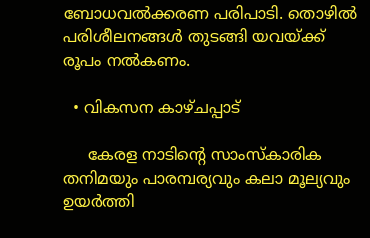ബോധവല്‍ക്കരണ പരിപാടി. തൊഴില്‍ പരിശീലനങ്ങള്‍ തുടങ്ങി യവയ്ക്ക് രൂപം നല്‍കണം.

  • വികസന കാഴ്ചപ്പാട്

     കേരള നാടിന്‍റെ സാംസ്കാരിക തനിമയും പാരമ്പര്യവും കലാ മൂല്യവും ഉയര്‍ത്തി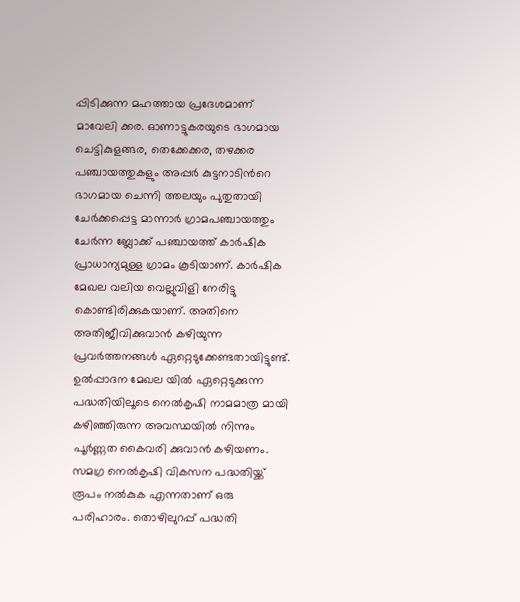പ്പിടിക്കുന്ന മഹത്തായ പ്രദേശമാണ് മാവേലി ക്കര. ഓണാട്ടുകരയുടെ ഭാഗമായ ചെട്ടികുളങ്ങര, തെക്കേക്കര, തഴക്കര പഞ്ചായത്തുകളും അപ്പര്‍ കുട്ടനാടിന്‍റെ ഭാഗമായ ചെന്നി ത്തലയും പുതുതായി ചേര്‍ക്കപ്പെട്ട മാന്നാര്‍ ഗ്രാമപഞ്ചായത്തും ചേര്‍ന്ന ബ്ലോക്ക് പഞ്ചായത്ത് കാര്‍ഷിക പ്രാധാന്യമുള്ള ഗ്രാമം കൂടിയാണ്. കാര്‍ഷിക മേഖല വലിയ വെല്ലുവിളി നേരിട്ടു കൊണ്ടിരിക്കുകയാണ്. അതിനെ അതിജീവിക്കുവാന്‍ കഴിയുന്ന പ്രവര്‍ത്തനങ്ങള്‍ ഏറ്റെടുക്കേണ്ടതായിട്ടുണ്ട്. ഉല്‍പ്പാദന മേഖല യില്‍ ഏറ്റെടുക്കുന്ന പദ്ധതിയിലൂടെ നെല്‍കൃഷി നാമമാത്ര മായി കഴിഞ്ഞിരുന്ന അവസ്ഥയില്‍ നിന്നും പൂര്‍ണ്ണത കൈവരി ക്കുവാന്‍ കഴിയണം. സമഗ്ര നെല്‍കൃഷി വികസന പദ്ധതിയ്ക്ക് രൂപം നല്‍കുക എന്നതാണ് ഒരു പരിഹാരം. തൊഴിലുറപ്പ് പദ്ധതി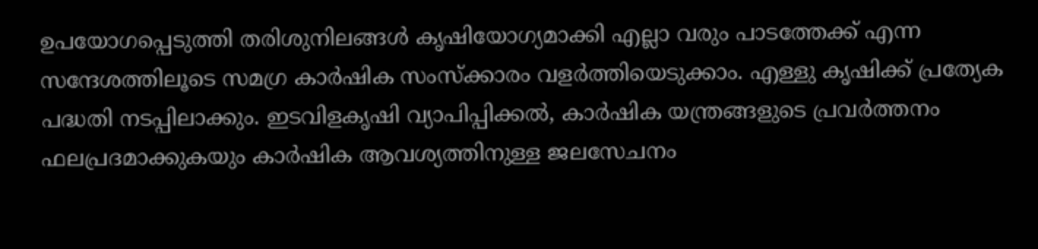ഉപയോഗപ്പെടുത്തി തരിശുനിലങ്ങള്‍ കൃഷിയോഗ്യമാക്കി എല്ലാ വരും പാടത്തേക്ക് എന്ന സന്ദേശത്തിലൂടെ സമഗ്ര കാര്‍ഷിക സംസ്ക്കാരം വളര്‍ത്തിയെടുക്കാം. എള്ളു കൃഷിക്ക് പ്രത്യേക പദ്ധതി നടപ്പിലാക്കും. ഇടവിളകൃഷി വ്യാപിപ്പിക്കല്‍, കാര്‍ഷിക യന്ത്രങ്ങളുടെ പ്രവര്‍ത്തനം ഫലപ്രദമാക്കുകയും കാര്‍ഷിക ആവശ്യത്തിനുള്ള ജലസേചനം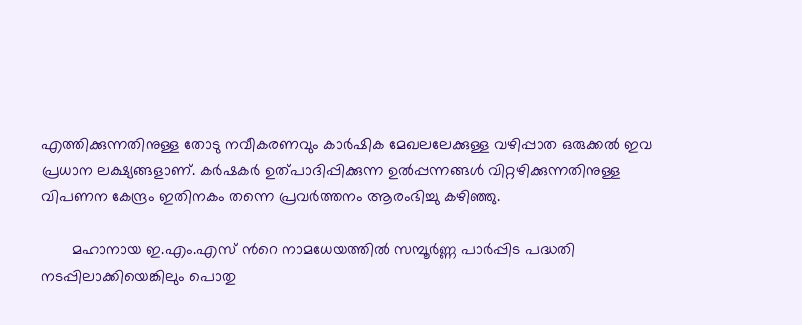എത്തിക്കുന്നതിനുള്ള തോടു നവീകരണവും കാര്‍ഷിക മേഖലലേക്കുള്ള വഴിപ്പാത ഒരുക്കല്‍ ഇവ പ്രധാന ലക്ഷ്യങ്ങളാണ്. കര്‍ഷകര്‍ ഉത്പാദിപ്പിക്കുന്ന ഉല്‍പ്പന്നങ്ങള്‍ വിറ്റഴിക്കുന്നതിനുള്ള വിപണന കേന്ദ്രം ഇതിനകം തന്നെ പ്രവര്‍ത്തനം ആരംഭിച്ചു കഴിഞ്ഞു.

       മഹാനായ ഇ.എം.എസ് ന്‍റെ നാമധേയത്തില്‍ സമ്പൂര്‍ണ്ണ പാര്‍പ്പിട പദ്ധതി നടപ്പിലാക്കിയെങ്കിലും പൊതു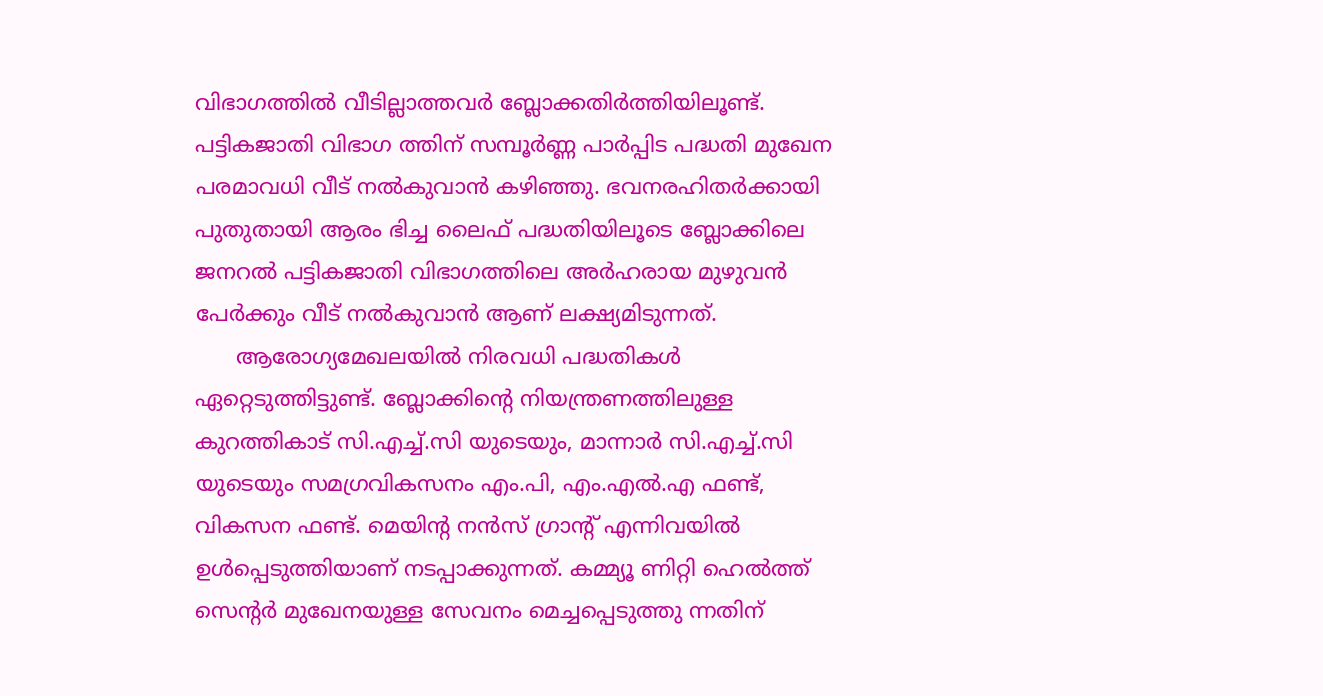വിഭാഗത്തില്‍ വീടില്ലാത്തവര്‍ ബ്ലോക്കതിര്‍ത്തിയിലൂണ്ട്.  പട്ടികജാതി വിഭാഗ ത്തിന് സമ്പൂര്‍ണ്ണ പാര്‍പ്പിട പദ്ധതി മുഖേന പരമാവധി വീട് നല്‍കുവാന്‍ കഴിഞ്ഞു. ഭവനരഹിതര്‍ക്കായി പുതുതായി ആരം ഭിച്ച ലൈഫ് പദ്ധതിയിലൂടെ ബ്ലോക്കിലെ ജനറല്‍ പട്ടികജാതി വിഭാഗത്തിലെ അര്‍ഹരായ മുഴുവന്‍ പേര്‍ക്കും വീട് നല്‍കുവാന്‍ ആണ് ലക്ഷ്യമിടുന്നത്.
      ആരോഗ്യമേഖലയില്‍ നിരവധി പദ്ധതികള്‍ ഏറ്റെടുത്തിട്ടുണ്ട്. ബ്ലോക്കിന്‍റെ നിയന്ത്രണത്തിലുള്ള കുറത്തികാട് സി.എച്ച്.സി യുടെയും, മാന്നാര്‍ സി.എച്ച്.സി യുടെയും സമഗ്രവികസനം എം.പി, എം.എല്‍.എ ഫണ്ട്, വികസന ഫണ്ട്. മെയിന്‍റ നന്‍സ് ഗ്രാന്‍റ് എന്നിവയില്‍ ഉള്‍പ്പെടുത്തിയാണ് നടപ്പാക്കുന്നത്. കമ്മ്യൂ ണിറ്റി ഹെല്‍ത്ത് സെന്‍റര്‍ മുഖേനയുള്ള സേവനം മെച്ചപ്പെടുത്തു ന്നതിന്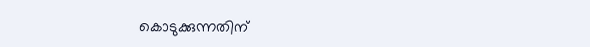കൊടുക്കുന്നതിന്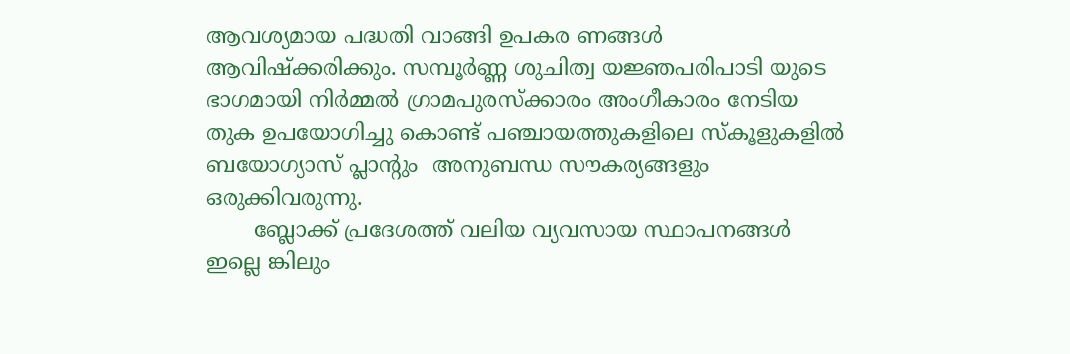ആവശ്യമായ പദ്ധതി വാങ്ങി ഉപകര ണങ്ങള്‍ ആവിഷ്ക്കരിക്കും. സമ്പൂര്‍ണ്ണ ശുചിത്വ യജ്ഞപരിപാടി യുടെ ഭാഗമായി നിര്‍മ്മല്‍ ഗ്രാമപുരസ്ക്കാരം അംഗീകാരം നേടിയ തുക ഉപയോഗിച്ചു കൊണ്ട് പഞ്ചായത്തുകളിലെ സ്കൂളുകളില്‍ ബയോഗ്യാസ് പ്ലാന്‍റും  അനുബന്ധ സൗകര്യങ്ങളും ഒരുക്കിവരുന്നു.
       ബ്ലോക്ക് പ്രദേശത്ത് വലിയ വ്യവസായ സ്ഥാപനങ്ങള്‍ ഇല്ലെ ങ്കിലും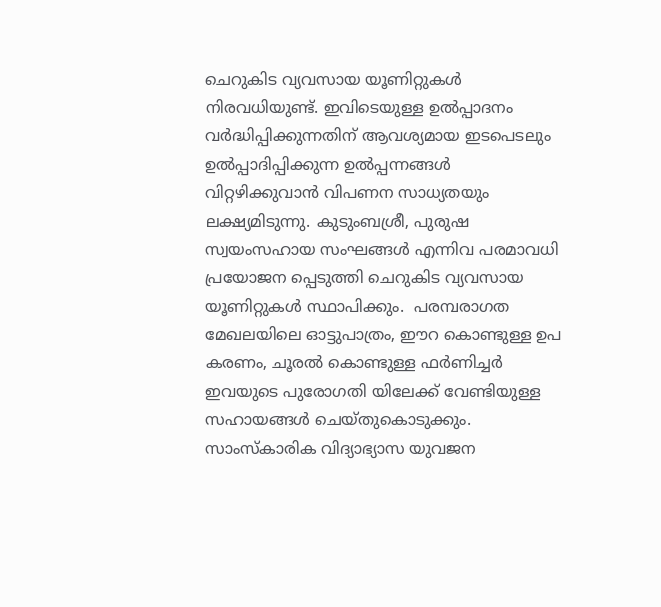ചെറുകിട വ്യവസായ യൂണിറ്റുകള്‍ നിരവധിയുണ്ട്. ഇവിടെയുള്ള ഉല്‍പ്പാദനം വര്‍ദ്ധിപ്പിക്കുന്നതിന് ആവശ്യമായ ഇടപെടലും ഉല്‍പ്പാദിപ്പിക്കുന്ന ഉല്‍പ്പന്നങ്ങള്‍ വിറ്റഴിക്കുവാന്‍ വിപണന സാധ്യതയും ലക്ഷ്യമിടുന്നു. കുടുംബശ്രീ, പുരുഷ സ്വയംസഹായ സംഘങ്ങള്‍ എന്നിവ പരമാവധി പ്രയോജന പ്പെടുത്തി ചെറുകിട വ്യവസായ യൂണിറ്റുകള്‍ സ്ഥാപിക്കും.  പരമ്പരാഗത മേഖലയിലെ ഓട്ടുപാത്രം, ഈറ കൊണ്ടുള്ള ഉപ കരണം, ചൂരല്‍ കൊണ്ടുള്ള ഫര്‍ണിച്ചര്‍ ഇവയുടെ പുരോഗതി യിലേക്ക് വേണ്ടിയുള്ള സഹായങ്ങള്‍ ചെയ്തുകൊടുക്കും. സാംസ്കാരിക വിദ്യാഭ്യാസ യുവജന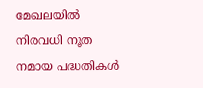മേഖലയില്‍ നിരവധി നൂത നമായ പദ്ധതികള്‍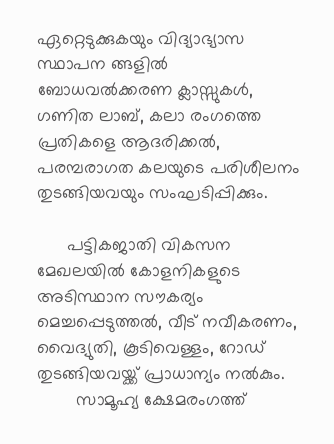ഏറ്റെടുക്കുകയും വിദ്യാഭ്യാസ സ്ഥാപന ങ്ങളില്‍ ബോധവല്‍ക്കരണ ക്ലാസ്സുകള്‍, ഗണിത ലാബ്, കലാ രംഗത്തെ പ്രതികളെ ആദരിക്കല്‍, പരമ്പരാഗത കലയുടെ പരിശീലനം തുടങ്ങിയവയും സംഘടിപ്പിക്കും.

      പട്ടികജാതി വികസന മേഖലയില്‍ കോളനികളുടെ അടിസ്ഥാന സൗകര്യം മെച്ചപ്പെടുത്തല്‍, വീട് നവീകരണം, വൈദ്യുതി, കൂടിവെള്ളം, റോഡ് തുടങ്ങിയവയ്ക്ക് പ്രാധാന്യം നല്‍കും.
        സാമൂഹ്യ ക്ഷേമരംഗത്ത്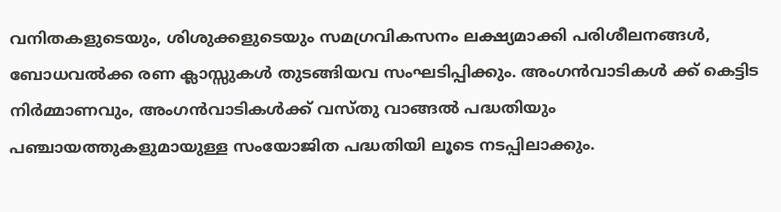വനിതകളുടെയും, ശിശുക്കളുടെയും സമഗ്രവികസനം ലക്ഷ്യമാക്കി പരിശീലനങ്ങള്‍, ബോധവല്‍ക്ക രണ ക്ലാസ്സുകള്‍ തുടങ്ങിയവ സംഘടിപ്പിക്കും. അംഗന്‍വാടികള്‍ ക്ക് കെട്ടിട നിര്‍മ്മാണവും, അംഗന്‍വാടികള്‍ക്ക് വസ്തു വാങ്ങല്‍ പദ്ധതിയും പഞ്ചായത്തുകളുമായുള്ള സംയോജിത പദ്ധതിയി ലൂടെ നടപ്പിലാക്കും.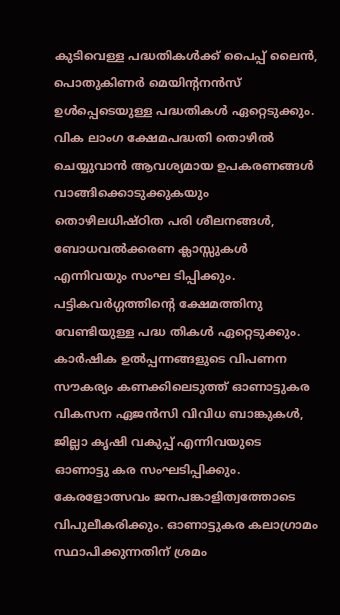കുടിവെള്ള പദ്ധതികള്‍ക്ക് പൈപ്പ് ലൈന്‍, പൊതുകിണര്‍ മെയിന്‍റനന്‍സ് ഉള്‍പ്പെടെയുള്ള പദ്ധതികള്‍ ഏറ്റെടുക്കും. വിക ലാംഗ ക്ഷേമപദ്ധതി തൊഴില്‍ ചെയ്യുവാന്‍ ആവശ്യമായ ഉപകരണങ്ങള്‍ വാങ്ങിക്കൊടുക്കുകയും തൊഴിലധിഷ്ഠിത പരി ശീലനങ്ങള്‍, ബോധവല്‍ക്കരണ ക്ലാസ്സുകള്‍ എന്നിവയും സംഘ ടിപ്പിക്കും. പട്ടികവര്‍ഗ്ഗത്തിന്‍റെ ക്ഷേമത്തിനു വേണ്ടിയുള്ള പദ്ധ തികള്‍ ഏറ്റെടുക്കും. കാര്‍ഷിക ഉല്‍പ്പന്നങ്ങളുടെ വിപണന സൗകര്യം കണക്കിലെടുത്ത് ഓണാട്ടുകര വികസന ഏജന്‍സി വിവിധ ബാങ്കുകള്‍, ജില്ലാ കൃഷി വകുപ്പ് എന്നിവയുടെ ഓണാട്ടു കര സംഘടിപ്പിക്കും. കേരളോത്സവം ജനപങ്കാളിത്വത്തോടെ വിപുലീകരിക്കും. ഓണാട്ടുകര കലാഗ്രാമം സ്ഥാപിക്കുന്നതിന് ശ്രമം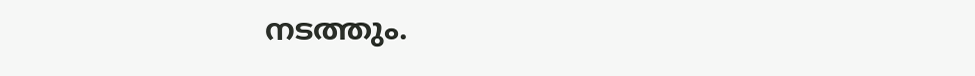നടത്തും.